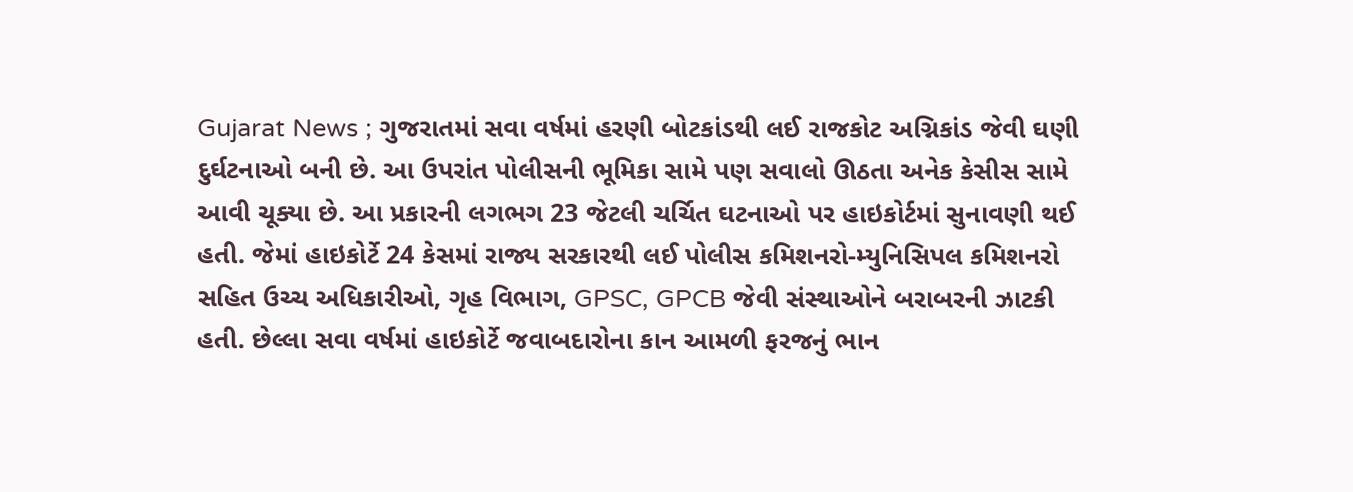Gujarat News ; ગુજરાતમાં સવા વર્ષમાં હરણી બોટકાંડથી લઈ રાજકોટ અગ્નિકાંડ જેવી ઘણી દુર્ઘટનાઓ બની છે. આ ઉપરાંત પોલીસની ભૂમિકા સામે પણ સવાલો ઊઠતા અનેક કેસીસ સામે આવી ચૂક્યા છે. આ પ્રકારની લગભગ 23 જેટલી ચર્ચિત ઘટનાઓ પર હાઇકોર્ટમાં સુનાવણી થઈ હતી. જેમાં હાઇકોર્ટે 24 કેસમાં રાજ્ય સરકારથી લઈ પોલીસ કમિશનરો-મ્યુનિસિપલ કમિશનરો સહિત ઉચ્ચ અધિકારીઓ, ગૃહ વિભાગ, GPSC, GPCB જેવી સંસ્થાઓને બરાબરની ઝાટકી હતી. છેલ્લા સવા વર્ષમાં હાઇકોર્ટે જવાબદારોના કાન આમળી ફરજનું ભાન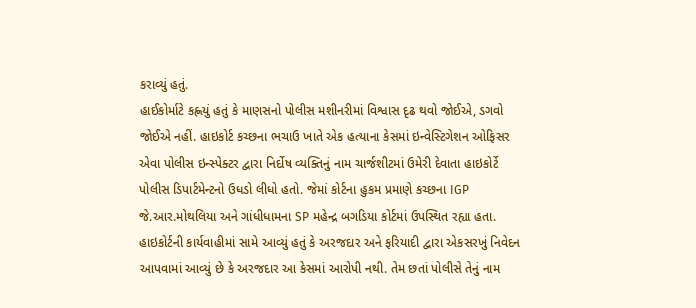કરાવ્યું હતું.
હાઈકોર્માટે કહ્ણયું હતું કે માણસનો પોલીસ મશીનરીમાં વિશ્વાસ દૃઢ થવો જોઈએ, ડગવો જોઈએ નહીં. હાઇકોર્ટ કચ્છના ભચાઉ ખાતે એક હત્યાના કેસમાં ઇન્વેસ્ટિગેશન ઓફિસર એવા પોલીસ ઇન્સ્પેક્ટર દ્વારા નિર્દોષ વ્યક્તિનું નામ ચાર્જશીટમાં ઉમેરી દેવાતા હાઇકોર્ટે પોલીસ ડિપાર્ટમેન્ટનો ઉધડો લીધો હતો. જેમાં કોર્ટના હુકમ પ્રમાણે કચ્છના IGP જે.આર.મોથલિયા અને ગાંધીધામના SP મહેન્દ્ર બગડિયા કોર્ટમાં ઉપસ્થિત રહ્યા હતા. હાઇકોર્ટની કાર્યવાહીમાં સામે આવ્યું હતું કે અરજદાર અને ફરિયાદી દ્વારા એકસરખું નિવેદન આપવામાં આવ્યું છે કે અરજદાર આ કેસમાં આરોપી નથી. તેમ છતાં પોલીસે તેનું નામ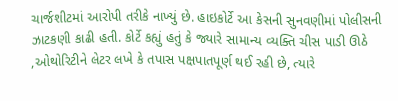ચાર્જશીટમાં આરોપી તરીકે નાખ્યું છે. હાઇકોર્ટે આ કેસની સુનવણીમાં પોલીસની ઝાટકણી કાઢી હતી. કોર્ટે કહ્યું હતું કે જ્યારે સામાન્ય વ્યક્તિ ચીસ પાડી ઊઠે ,ઓથોરિટીને લેટર લખે કે તપાસ પક્ષપાતપૂર્ણ થઈ રહી છે, ત્યારે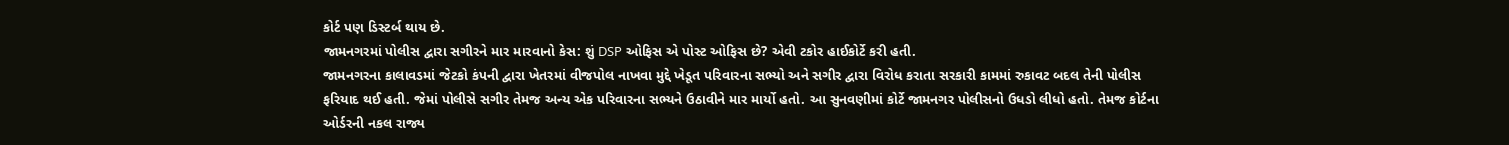કોર્ટ પણ ડિસ્ટર્બ થાય છે.
જામનગરમાં પોલીસ દ્વારા સગીરને માર મારવાનો કેસ: શું DSP ઓફિસ એ પોસ્ટ ઓફિસ છે? એવી ટકોર હાઈકોર્ટે કરી હતી.
જામનગરના કાલાવડમાં જેટકો કંપની દ્વારા ખેતરમાં વીજપોલ નાખવા મુદ્દે ખેડૂત પરિવારના સભ્યો અને સગીર દ્વારા વિરોધ કરાતા સરકારી કામમાં રુકાવટ બદલ તેની પોલીસ ફરિયાદ થઈ હતી. જેમાં પોલીસે સગીર તેમજ અન્ય એક પરિવારના સભ્યને ઉઠાવીને માર માર્યો હતો. આ સુનવણીમાં કોર્ટે જામનગર પોલીસનો ઉધડો લીધો હતો. તેમજ કોર્ટના ઓર્ડરની નકલ રાજ્ય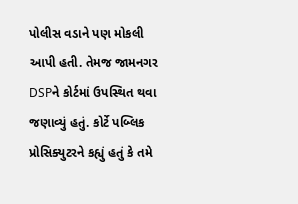પોલીસ વડાને પણ મોકલી આપી હતી. તેમજ જામનગર DSPને કોર્ટમાં ઉપસ્થિત થવા જણાવ્યું હતું. કોર્ટે પબ્લિક પ્રોસિક્યુટરને કહ્યું હતું કે તમે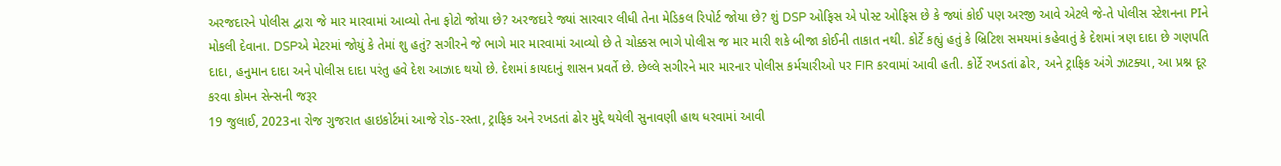અરજદારને પોલીસ દ્વારા જે માર મારવામાં આવ્યો તેના ફોટો જોયા છે? અરજદારે જ્યાં સારવાર લીધી તેના મેડિકલ રિપોર્ટ જોયા છે? શું DSP ઓફિસ એ પોસ્ટ ઓફિસ છે કે જ્યાં કોઈ પણ અરજી આવે એટલે જે-તે પોલીસ સ્ટેશનના PIને મોકલી દેવાના. DSPએ મેટરમાં જોયું કે તેમાં શુ હતું? સગીરને જે ભાગે માર મારવામાં આવ્યો છે તે ચોક્કસ ભાગે પોલીસ જ માર મારી શકે બીજા કોઈની તાકાત નથી. કોર્ટે કહ્યું હતું કે બ્રિટિશ સમયમાં કહેવાતું કે દેશમાં ત્રણ દાદા છે ગણપતિ દાદા, હનુમાન દાદા અને પોલીસ દાદા પરંતુ હવે દેશ આઝાદ થયો છે. દેશમાં કાયદાનું શાસન પ્રવર્તે છે. છેલ્લે સગીરને માર મારનાર પોલીસ કર્મચારીઓ પર FIR કરવામાં આવી હતી. કોર્ટે રખડતાં ઢોર, અને ટ્રાફિક અંગે ઝાટક્યા, આ પ્રશ્ન દૂર કરવા કોમન સેન્સની જરૂર
19 જુલાઈ, 2023ના રોજ ગુજરાત હાઇકોર્ટમાં આજે રોડ-રસ્તા, ટ્રાફિક અને રખડતાં ઢોર મુદ્દે થયેલી સુનાવણી હાથ ધરવામાં આવી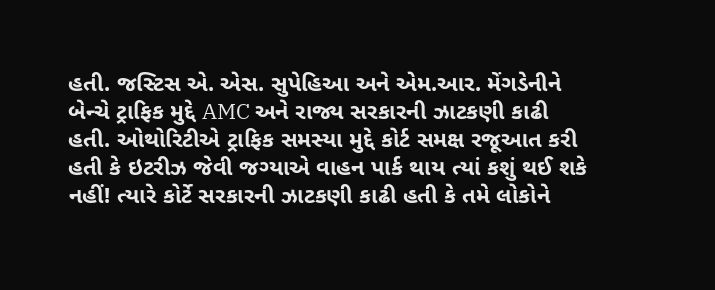હતી. જસ્ટિસ એ. એસ. સુપેહિઆ અને એમ.આર. મેંગડેનીને બેન્ચે ટ્રાફિક મુદ્દે AMC અને રાજ્ય સરકારની ઝાટકણી કાઢી હતી. ઓથોરિટીએ ટ્રાફિક સમસ્યા મુદ્દે કોર્ટ સમક્ષ રજૂઆત કરી હતી કે ઇટરીઝ જેવી જગ્યાએ વાહન પાર્ક થાય ત્યાં કશું થઈ શકે નહીં! ત્યારે કોર્ટે સરકારની ઝાટકણી કાઢી હતી કે તમે લોકોને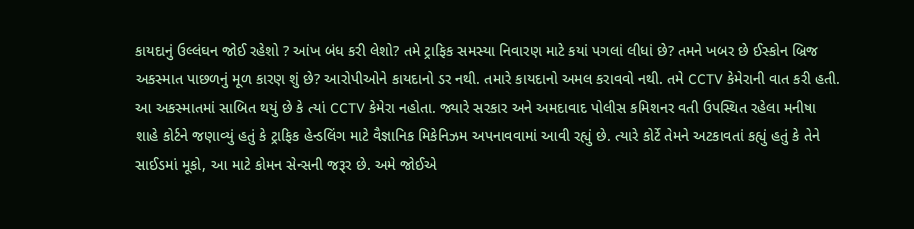કાયદાનું ઉલ્લંઘન જોઈ રહેશો ? આંખ બંધ કરી લેશો? તમે ટ્રાફિક સમસ્યા નિવારણ માટે કયાં પગલાં લીધાં છે? તમને ખબર છે ઈસ્કોન બ્રિજ અકસ્માત પાછળનું મૂળ કારણ શું છે? આરોપીઓને કાયદાનો ડર નથી. તમારે કાયદાનો અમલ કરાવવો નથી. તમે CCTV કેમેરાની વાત કરી હતી. આ અકસ્માતમાં સાબિત થયું છે કે ત્યાં CCTV કેમેરા નહોતા. જ્યારે સરકાર અને અમદાવાદ પોલીસ કમિશનર વતી ઉપસ્થિત રહેલા મનીષા શાહે કોર્ટને જણાવ્યું હતું કે ટ્રાફિક હેન્ડલિંગ માટે વૈજ્ઞાનિક મિકેનિઝમ અપનાવવામાં આવી રહ્યું છે. ત્યારે કોર્ટે તેમને અટકાવતાં કહ્યું હતું કે તેને સાઈડમાં મૂકો, આ માટે કોમન સેન્સની જરૂર છે. અમે જોઈએ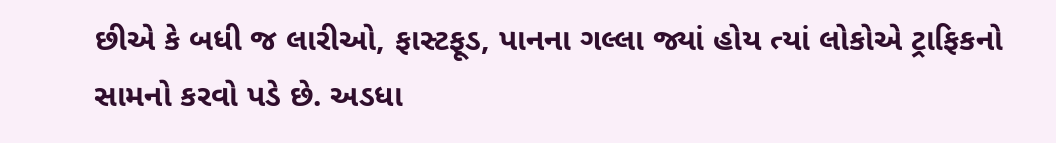છીએ કે બધી જ લારીઓ, ફાસ્ટફૂડ, પાનના ગલ્લા જ્યાં હોય ત્યાં લોકોએ ટ્રાફિકનો સામનો કરવો પડે છે. અડધા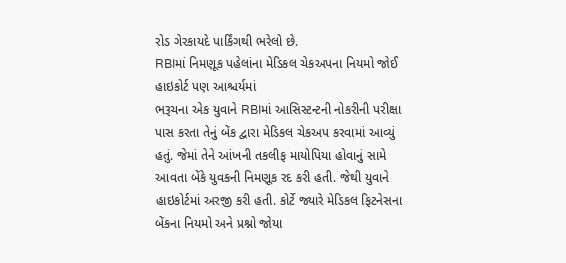રોડ ગેરકાયદે પાર્કિંગથી ભરેલો છે.
RBIમાં નિમણૂક પહેલાંના મેડિકલ ચેકઅપના નિયમો જોઈ હાઇકોર્ટ પણ આશ્ચર્યમાં
ભરૂચના એક યુવાને RBIમાં આસિસ્ટન્ટની નોકરીની પરીક્ષા પાસ કરતા તેનું બેંક દ્વારા મેડિકલ ચેકઅપ કરવામાં આવ્યું હતું. જેમાં તેને આંખની તકલીફ માયોપિયા હોવાનું સામે આવતા બેંકે યુવકની નિમણૂક રદ કરી હતી. જેથી યુવાને હાઇકોર્ટમાં અરજી કરી હતી. કોર્ટે જ્યારે મેડિકલ ફિટનેસના બેંકના નિયમો અને પ્રશ્નો જોયા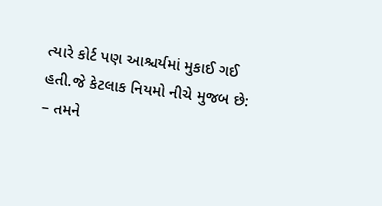ત્યારે કોર્ટ પણ આશ્ચર્યમાં મુકાઈ ગઈ હતી.જે કેટલાક નિયમો નીચે મુજબ છે:
– તમને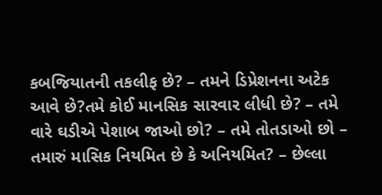કબજિયાતની તકલીફ છે? – તમને ડિપ્રેશનના અટેક આવે છે?તમે કોઈ માનસિક સારવાર લીધી છે? – તમે વારે ઘડીએ પેશાબ જાઓ છો? – તમે તોતડાઓ છો – તમારું માસિક નિયમિત છે કે અનિયમિત? – છેલ્લા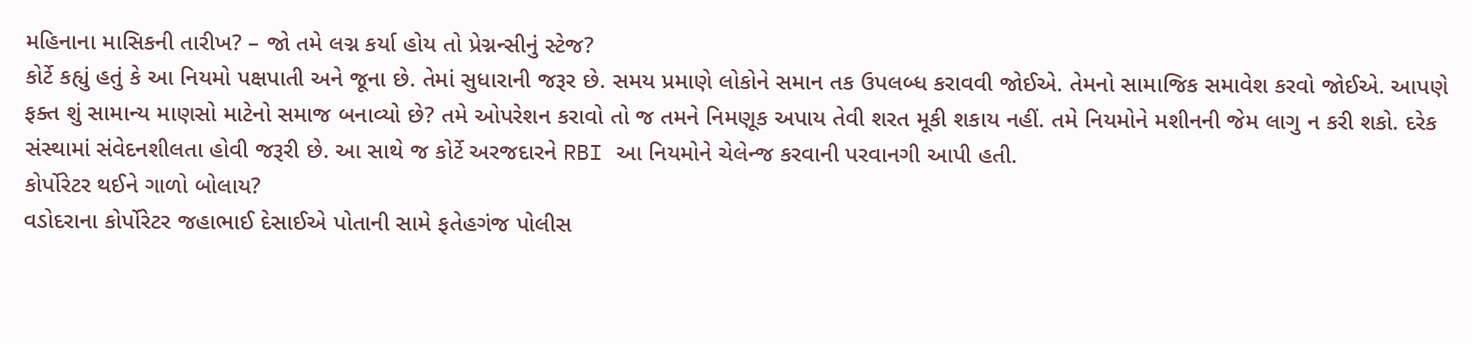મહિનાના માસિકની તારીખ? – જો તમે લગ્ન કર્યા હોય તો પ્રેગ્નન્સીનું સ્ટેજ?
કોર્ટે કહ્યું હતું કે આ નિયમો પક્ષપાતી અને જૂના છે. તેમાં સુધારાની જરૂર છે. સમય પ્રમાણે લોકોને સમાન તક ઉપલબ્ધ કરાવવી જોઈએ. તેમનો સામાજિક સમાવેશ કરવો જોઈએ. આપણે ફક્ત શું સામાન્ય માણસો માટેનો સમાજ બનાવ્યો છે? તમે ઓપરેશન કરાવો તો જ તમને નિમણૂક અપાય તેવી શરત મૂકી શકાય નહીં. તમે નિયમોને મશીનની જેમ લાગુ ન કરી શકો. દરેક સંસ્થામાં સંવેદનશીલતા હોવી જરૂરી છે. આ સાથે જ કોર્ટે અરજદારને RBI આ નિયમોને ચેલેન્જ કરવાની પરવાનગી આપી હતી.
કોર્પોરેટર થઈને ગાળો બોલાય?
વડોદરાના કોર્પોરેટર જહાભાઈ દેસાઈએ પોતાની સામે ફતેહગંજ પોલીસ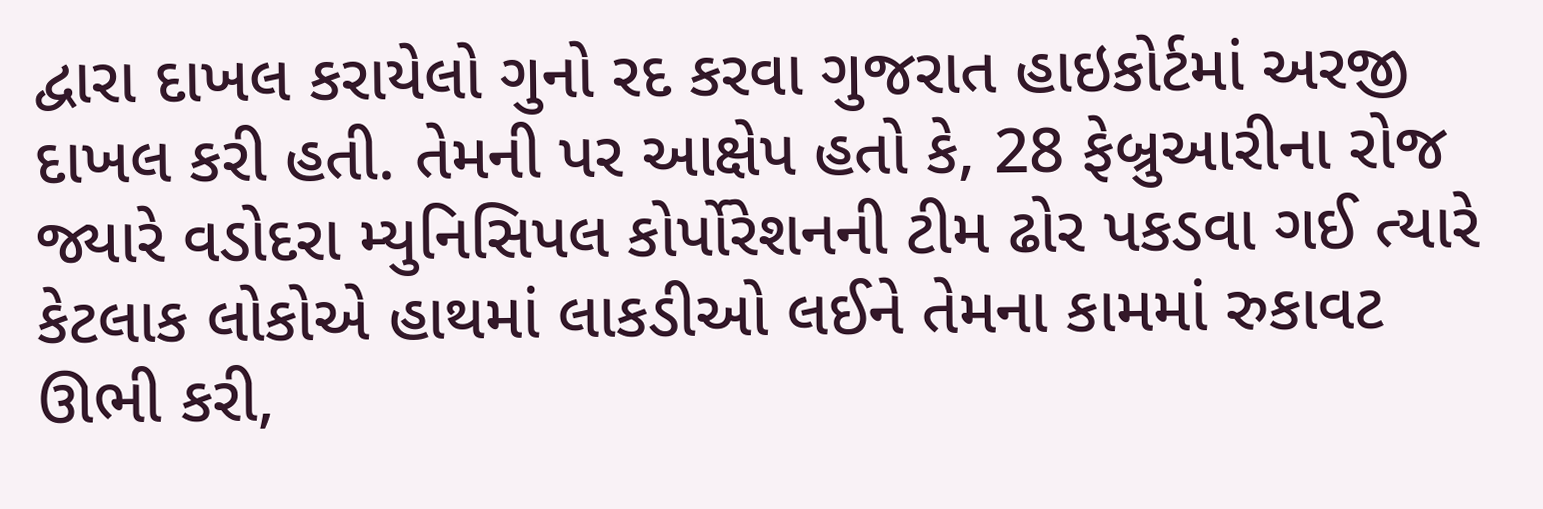દ્વારા દાખલ કરાયેલો ગુનો રદ કરવા ગુજરાત હાઇકોર્ટમાં અરજી દાખલ કરી હતી. તેમની પર આક્ષેપ હતો કે, 28 ફેબ્રુઆરીના રોજ જ્યારે વડોદરા મ્યુનિસિપલ કોર્પોરેશનની ટીમ ઢોર પકડવા ગઈ ત્યારે કેટલાક લોકોએ હાથમાં લાકડીઓ લઈને તેમના કામમાં રુકાવટ ઊભી કરી,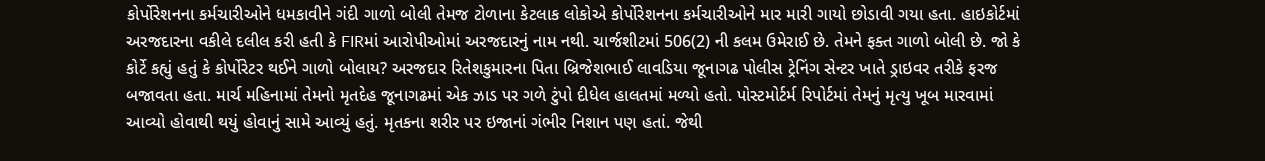કોર્પોરેશનના કર્મચારીઓને ધમકાવીને ગંદી ગાળો બોલી તેમજ ટોળાના કેટલાક લોકોએ કોર્પોરેશનના કર્મચારીઓને માર મારી ગાયો છોડાવી ગયા હતા. હાઇકોર્ટમાં અરજદારના વકીલે દલીલ કરી હતી કે FIRમાં આરોપીઓમાં અરજદારનું નામ નથી. ચાર્જશીટમાં 506(2) ની કલમ ઉમેરાઈ છે. તેમને ફક્ત ગાળો બોલી છે. જો કે કોર્ટે કહ્યું હતું કે કોર્પોરેટર થઈને ગાળો બોલાય? અરજદાર રિતેશકુમારના પિતા બ્રિજેશભાઈ લાવડિયા જૂનાગઢ પોલીસ ટ્રેનિંગ સેન્ટર ખાતે ડ્રાઇવર તરીકે ફરજ બજાવતા હતા. માર્ચ મહિનામાં તેમનો મૃતદેહ જૂનાગઢમાં એક ઝાડ પર ગળે ટુંપો દીધેલ હાલતમાં મળ્યો હતો. પોસ્ટમોર્ટર્મ રિપોર્ટમાં તેમનું મૃત્યુ ખૂબ મારવામાં આવ્યો હોવાથી થયું હોવાનું સામે આવ્યું હતું. મૃતકના શરીર પર ઇજાનાં ગંભીર નિશાન પણ હતાં. જેથી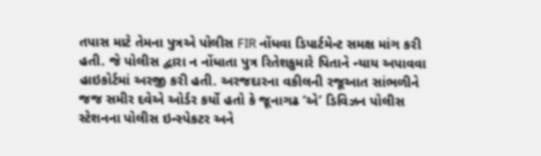તપાસ માટે તેમના પુત્રએ પોલીસ FIR નોંધવા ડિપાર્ટમેન્ટ સમક્ષ માંગ કરી હતી. જે પોલીસ દ્વારા ન નોંધાતા પુત્ર રિતેશકુમારે પિતાને ન્યાય અપાવવા હાઇકોર્ટમાં અરજી કરી હતી. અરજદારના વકીલની રજૂઆત સાંભળીને જજ સમીર દવેએ ઓર્ડર કર્યો હતો કે જૂનાગઢ ‘એ’ ડિવિઝન પોલીસ સ્ટેશનના પોલીસ ઇન્સ્પેકટર અને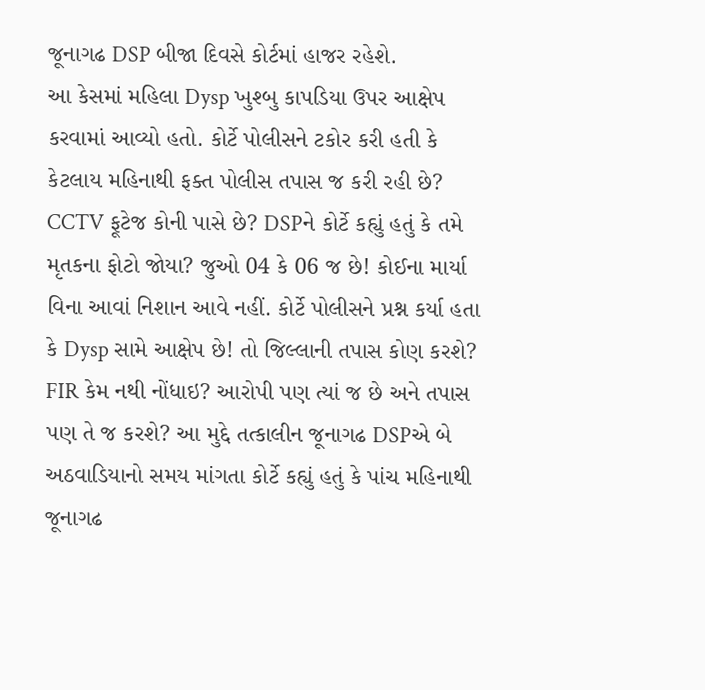જૂનાગઢ DSP બીજા દિવસે કોર્ટમાં હાજર રહેશે.
આ કેસમાં મહિલા Dysp ખુશ્બુ કાપડિયા ઉપર આક્ષેપ કરવામાં આવ્યો હતો. કોર્ટે પોલીસને ટકોર કરી હતી કે કેટલાય મહિનાથી ફક્ત પોલીસ તપાસ જ કરી રહી છે? CCTV ફૂટેજ કોની પાસે છે? DSPને કોર્ટે કહ્યું હતું કે તમે મૃતકના ફોટો જોયા? જુઓ 04 કે 06 જ છે! કોઈના માર્યા વિના આવાં નિશાન આવે નહીં. કોર્ટે પોલીસને પ્રશ્ન કર્યા હતા કે Dysp સામે આક્ષેપ છે! તો જિલ્લાની તપાસ કોણ કરશે? FIR કેમ નથી નોંધાઇ? આરોપી પણ ત્યાં જ છે અને તપાસ પણ તે જ કરશે? આ મુદ્દે તત્કાલીન જૂનાગઢ DSPએ બે અઠવાડિયાનો સમય માંગતા કોર્ટે કહ્યું હતું કે પાંચ મહિનાથી જૂનાગઢ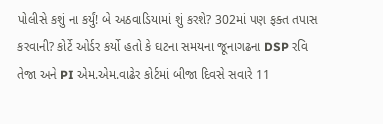પોલીસે કશું ના કર્યું! બે અઠવાડિયામાં શું કરશે? 302માં પણ ફક્ત તપાસ કરવાની? કોર્ટે ઓર્ડર કર્યો હતો કે ઘટના સમયના જૂનાગઢના DSP રવિ તેજા અને PI એમ.એમ.વાઢેર કોર્ટમાં બીજા દિવસે સવારે 11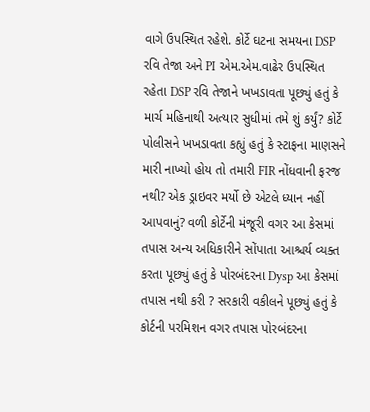વાગે ઉપસ્થિત રહેશે. કોર્ટે ઘટના સમયના DSP રવિ તેજા અને PI એમ.એમ.વાઢેર ઉપસ્થિત રહેતા DSP રવિ તેજાને ખખડાવતા પૂછ્યું હતું કે માર્ચ મહિનાથી અત્યાર સુધીમાં તમે શું કર્યું? કોર્ટે પોલીસને ખખડાવતા કહ્યું હતું કે સ્ટાફના માણસને મારી નાખ્યો હોય તો તમારી FIR નોંધવાની ફરજ નથી? એક ડ્રાઇવર મર્યો છે એટલે ધ્યાન નહીં આપવાનું? વળી કોર્ટેની મંજૂરી વગર આ કેસમાં તપાસ અન્ય અધિકારીને સોંપાતા આશ્ચર્ય વ્યક્ત કરતા પૂછ્યું હતું કે પોરબંદરના Dysp આ કેસમાં તપાસ નથી કરી ? સરકારી વકીલને પૂછ્યું હતું કે કોર્ટની પરમિશન વગર તપાસ પોરબંદરના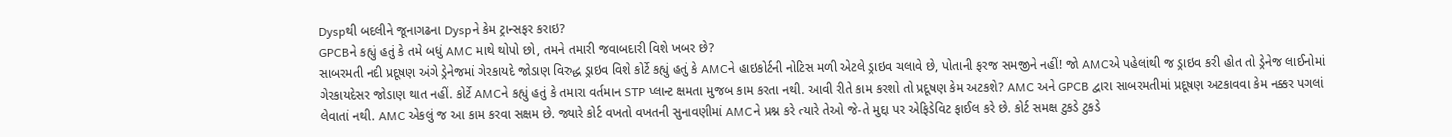Dyspથી બદલીને જૂનાગઢના Dyspને કેમ ટ્રાન્સફર કરાઇ?
GPCBને કહ્યું હતું કે તમે બધું AMC માથે થોપો છો, તમને તમારી જવાબદારી વિશે ખબર છે?
સાબરમતી નદી પ્રદૂષણ અંગે ડ્રેનેજમાં ગેરકાયદે જોડાણ વિરુદ્ધ ડ્રાઇવ વિશે કોર્ટે કહ્યું હતું કે AMCને હાઇકોર્ટની નોટિસ મળી એટલે ડ્રાઇવ ચલાવે છે, પોતાની ફરજ સમજીને નહીં! જો AMCએ પહેલાંથી જ ડ્રાઇવ કરી હોત તો ડ્રેનેજ લાઈનોમાં ગેરકાયદેસર જોડાણ થાત નહીં. કોર્ટે AMCને કહ્યું હતું કે તમારા વર્તમાન STP પ્લાન્ટ ક્ષમતા મુજબ કામ કરતા નથી. આવી રીતે કામ કરશો તો પ્રદૂષણ કેમ અટકશે? AMC અને GPCB દ્વારા સાબરમતીમાં પ્રદૂષણ અટકાવવા કેમ નક્કર પગલાં લેવાતાં નથી. AMC એકલું જ આ કામ કરવા સક્ષમ છે. જ્યારે કોર્ટ વખતો વખતની સુનાવણીમાં AMCને પ્રશ્ન કરે ત્યારે તેઓ જે-તે મુદ્દા પર એફિડેવિટ ફાઈલ કરે છે. કોર્ટ સમક્ષ ટુકડે ટુકડે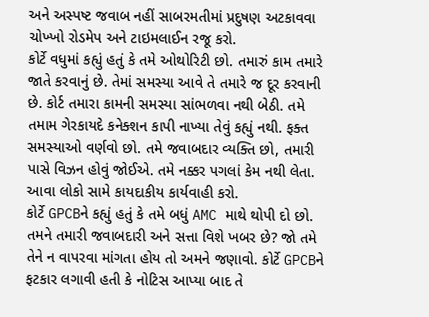અને અસ્પષ્ટ જવાબ નહીં સાબરમતીમાં પ્રદુષણ અટકાવવા ચોખ્ખો રોડમેપ અને ટાઇમલાઈન રજૂ કરો.
કોર્ટે વધુમાં કહ્યું હતું કે તમે ઓથોરિટી છો. તમારું કામ તમારે જાતે કરવાનું છે. તેમાં સમસ્યા આવે તે તમારે જ દૂર કરવાની છે. કોર્ટ તમારા કામની સમસ્યા સાંભળવા નથી બેઠી. તમે તમામ ગેરકાયદે કનેક્શન કાપી નાખ્યા તેવું કહ્યું નથી. ફક્ત સમસ્યાઓ વર્ણવો છો. તમે જવાબદાર વ્યક્તિ છો, તમારી પાસે વિઝન હોવું જોઈએ. તમે નક્કર પગલાં કેમ નથી લેતા. આવા લોકો સામે કાયદાકીય કાર્યવાહી કરો.
કોર્ટે GPCBને કહ્યું હતું કે તમે બધું AMC માથે થોપી દો છો. તમને તમારી જવાબદારી અને સત્તા વિશે ખબર છે? જો તમે તેને ન વાપરવા માંગતા હોય તો અમને જણાવો. કોર્ટે GPCBને ફટકાર લગાવી હતી કે નોટિસ આપ્યા બાદ તે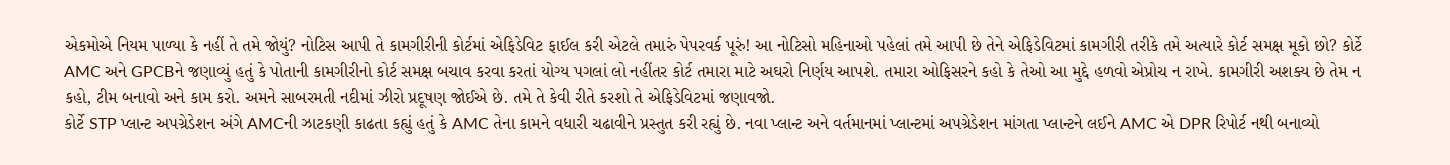એકમોએ નિયમ પાળ્યા કે નહીં તે તમે જોયું? નોટિસ આપી તે કામગીરીની કોર્ટમાં એફિડેવિટ ફાઈલ કરી એટલે તમારું પેપરવર્ક પૂરું! આ નોટિસો મહિનાઓ પહેલાં તમે આપી છે તેને એફિડેવિટમાં કામગીરી તરીકે તમે અત્યારે કોર્ટ સમક્ષ મૂકો છો? કોર્ટે AMC અને GPCBને જણાવ્યું હતું કે પોતાની કામગીરીનો કોર્ટ સમક્ષ બચાવ કરવા કરતાં યોગ્ય પગલાં લો નહીંતર કોર્ટ તમારા માટે અઘરો નિર્ણય આપશે. તમારા ઓફિસરને કહો કે તેઓ આ મુદ્દે હળવો એપ્રોચ ન રાખે. કામગીરી અશક્ય છે તેમ ન કહો, ટીમ બનાવો અને કામ કરો. અમને સાબરમતી નદીમાં ઝીરો પ્રદૂષણ જોઈએ છે. તમે તે કેવી રીતે કરશો તે એફિડેવિટમાં જણાવજો.
કોર્ટે STP પ્લાન્ટ અપગ્રેડેશન અંગે AMCની ઝાટકણી કાઢતા કહ્યું હતું કે AMC તેના કામને વધારી ચઢાવીને પ્રસ્તુત કરી રહ્યું છે. નવા પ્લાન્ટ અને વર્તમાનમાં પ્લાન્ટમાં અપગ્રેડેશન માંગતા પ્લાન્ટને લઈને AMC એ DPR રિપોર્ટ નથી બનાવ્યો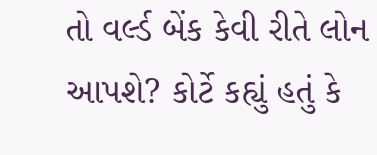તો વર્લ્ડ બેંક કેવી રીતે લોન આપશે? કોર્ટે કહ્યું હતું કે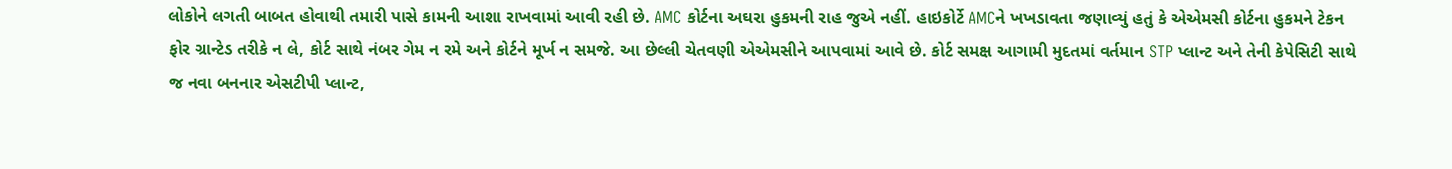લોકોને લગતી બાબત હોવાથી તમારી પાસે કામની આશા રાખવામાં આવી રહી છે. AMC કોર્ટના અઘરા હુકમની રાહ જુએ નહીં. હાઇકોર્ટે AMCને ખખડાવતા જણાવ્યું હતું કે એએમસી કોર્ટના હુકમને ટેકન ફોર ગ્રાન્ટેડ તરીકે ન લે, કોર્ટ સાથે નંબર ગેમ ન રમે અને કોર્ટને મૂર્ખ ન સમજે. આ છેલ્લી ચેતવણી એએમસીને આપવામાં આવે છે. કોર્ટ સમક્ષ આગામી મુદતમાં વર્તમાન STP પ્લાન્ટ અને તેની કેપેસિટી સાથે જ નવા બનનાર એસટીપી પ્લાન્ટ,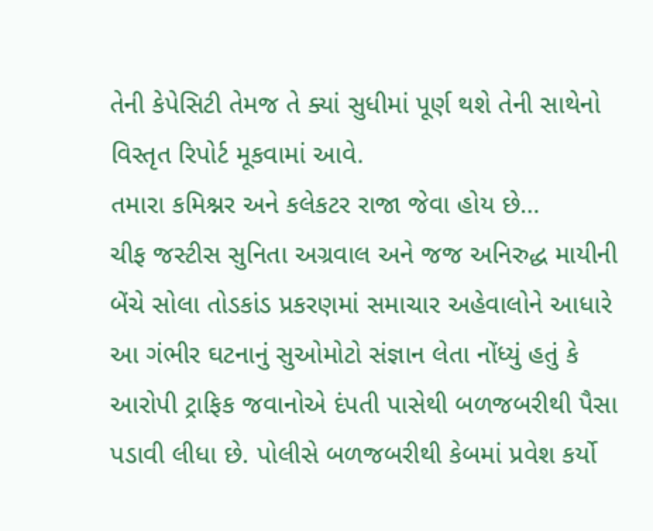તેની કેપેસિટી તેમજ તે ક્યાં સુધીમાં પૂર્ણ થશે તેની સાથેનો વિસ્તૃત રિપોર્ટ મૂકવામાં આવે.
તમારા કમિશ્નર અને કલેકટર રાજા જેવા હોય છે…
ચીફ જસ્ટીસ સુનિતા અગ્રવાલ અને જજ અનિરુદ્ધ માયીની બેંચે સોલા તોડકાંડ પ્રકરણમાં સમાચાર અહેવાલોને આધારે આ ગંભીર ઘટનાનું સુઓમોટો સંજ્ઞાન લેતા નોંધ્યું હતું કે આરોપી ટ્રાફિક જવાનોએ દંપતી પાસેથી બળજબરીથી પૈસા પડાવી લીધા છે. પોલીસે બળજબરીથી કેબમાં પ્રવેશ કર્યો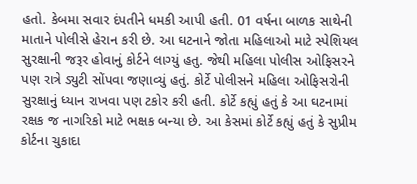હતો. કેબમા સવાર દંપતીને ધમકી આપી હતી. 01 વર્ષના બાળક સાથેની માતાને પોલીસે હેરાન કરી છે. આ ઘટનાને જોતા મહિલાઓ માટે સ્પેશિયલ સુરક્ષાની જરૂર હોવાનું કોર્ટને લાગ્યું હતુ. જેથી મહિલા પોલીસ ઓફિસરને પણ રાત્રે ડ્યુટી સોંપવા જણાવ્યું હતું. કોર્ટે પોલીસને મહિલા ઓફિસરોની સુરક્ષાનું ધ્યાન રાખવા પણ ટકોર કરી હતી. કોર્ટે કહ્યું હતું કે આ ઘટનામાં રક્ષક જ નાગરિકો માટે ભક્ષક બન્યા છે. આ કેસમાં કોર્ટે કહ્યું હતું કે સુપ્રીમ કોર્ટના ચુકાદા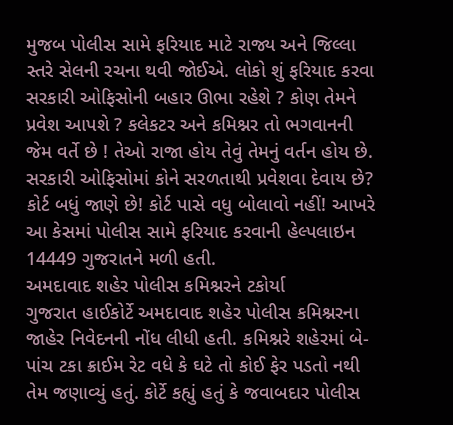મુજબ પોલીસ સામે ફરિયાદ માટે રાજ્ય અને જિલ્લા સ્તરે સેલની રચના થવી જોઈએ. લોકો શું ફરિયાદ કરવા સરકારી ઓફિસોની બહાર ઊભા રહેશે ? કોણ તેમને પ્રવેશ આપશે ? કલેકટર અને કમિશ્નર તો ભગવાનની જેમ વર્તે છે ! તેઓ રાજા હોય તેવું તેમનું વર્તન હોય છે. સરકારી ઓફિસોમાં કોને સરળતાથી પ્રવેશવા દેવાય છે? કોર્ટ બધું જાણે છે! કોર્ટ પાસે વધુ બોલાવો નહીં! આખરે આ કેસમાં પોલીસ સામે ફરિયાદ કરવાની હેલ્પલાઇન 14449 ગુજરાતને મળી હતી.
અમદાવાદ શહેર પોલીસ કમિશ્નરને ટકોર્યા
ગુજરાત હાઈકોર્ટે અમદાવાદ શહેર પોલીસ કમિશ્નરના જાહેર નિવેદનની નોંધ લીધી હતી. કમિશ્નરે શહેરમાં બે-પાંચ ટકા ક્રાઈમ રેટ વધે કે ઘટે તો કોઈ ફેર પડતો નથી તેમ જણાવ્યું હતું. કોર્ટે કહ્યું હતું કે જવાબદાર પોલીસ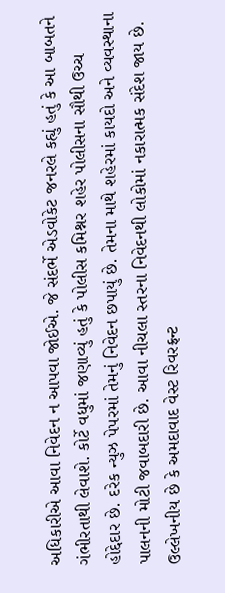અધિકારીએ આવા નિવેદન ન આપવા જોઈએ. જે સંદર્ભે એડવોકેટ જનરલે કહ્યું હતું કે આ બાબતને ગંભીરતાથી લેવાશે. કોર્ટે વધુમાં જણાવ્યું હતું કે પોલીસ કમિશ્નર શહેર પોલીસના સૌથી ઉચ્ચ હોદ્દેદાર છે. દરેક ન્યુઝ પેપરમાં તેમનું નિવેદન છપાયું છે. તેમના માથે શહેરમાં કાયદો અને વ્યવસ્થાના પાલનની મોટી જવાબદારી છે. આવા નીચલા સ્તરના નિવેદનથી લોકોમાં નકારાત્મક સંદેશ જાય છે. ઉલ્લેખનીય છે કે અમદાવાદ વેસ્ટ રિવરફ્રન્ટ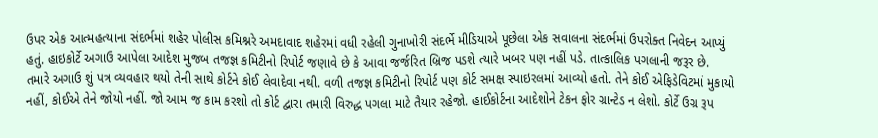ઉપર એક આત્મહત્યાના સંદર્ભમાં શહેર પોલીસ કમિશ્નરે અમદાવાદ શહેરમાં વધી રહેલી ગુનાખોરી સંદર્ભે મીડિયાએ પૂછેલા એક સવાલના સંદર્ભમાં ઉપરોક્ત નિવેદન આપ્યું હતું. હાઇકોર્ટે અગાઉ આપેલા આદેશ મુજબ તજજ્ઞ કમિટીનો રિપોર્ટ જણાવે છે કે આવા જર્જરિત બ્રિજ પડશે ત્યારે ખબર પણ નહીં પડે. તાત્કાલિક પગલાની જરૂર છે. તમારે અગાઉ શું પત્ર વ્યવહાર થયો તેની સાથે કોર્ટને કોઈ લેવાદેવા નથી. વળી તજજ્ઞ કમિટીનો રિપોર્ટ પણ કોર્ટ સમક્ષ સ્પાઇરલમાં આવ્યો હતો. તેને કોઈ એફિડેવિટમાં મુકાયો નહીં, કોઈએ તેને જોયો નહીં. જો આમ જ કામ કરશો તો કોર્ટ દ્વારા તમારી વિરુદ્ધ પગલા માટે તૈયાર રહેજો. હાઈકોર્ટના આદેશોને ટેકન ફોર ગ્રાન્ટેડ ન લેશો. કોર્ટે ઉગ્ર રૂપ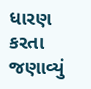ધારણ કરતા જણાવ્યું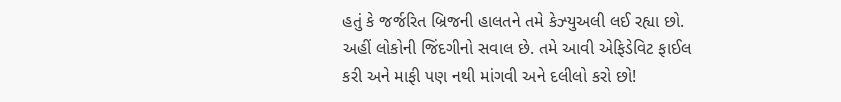હતું કે જર્જરિત બ્રિજની હાલતને તમે કેઝ્યુઅલી લઈ રહ્યા છો. અહીં લોકોની જિંદગીનો સવાલ છે. તમે આવી એફિડેવિટ ફાઈલ કરી અને માફી પણ નથી માંગવી અને દલીલો કરો છો!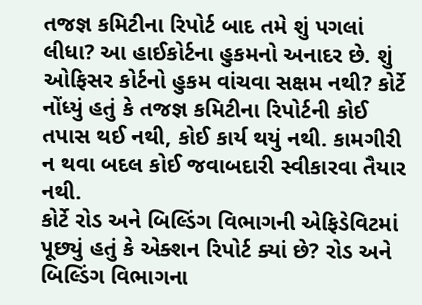તજજ્ઞ કમિટીના રિપોર્ટ બાદ તમે શું પગલાં લીધા? આ હાઈકોર્ટના હુકમનો અનાદર છે. શું ઓફિસર કોર્ટનો હુકમ વાંચવા સક્ષમ નથી? કોર્ટે નોંધ્યું હતું કે તજજ્ઞ કમિટીના રિપોર્ટની કોઈ તપાસ થઈ નથી, કોઈ કાર્ય થયું નથી. કામગીરી ન થવા બદલ કોઈ જવાબદારી સ્વીકારવા તૈયાર નથી.
કોર્ટે રોડ અને બિલ્ડિંગ વિભાગની એફિડેવિટમાં પૂછ્યું હતું કે એક્શન રિપોર્ટ ક્યાં છે? રોડ અને બિલ્ડિંગ વિભાગના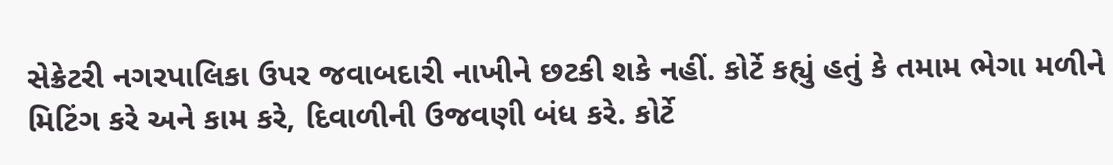સેક્રેટરી નગરપાલિકા ઉપર જવાબદારી નાખીને છટકી શકે નહીં. કોર્ટે કહ્યું હતું કે તમામ ભેગા મળીને મિટિંગ કરે અને કામ કરે, દિવાળીની ઉજવણી બંધ કરે. કોર્ટે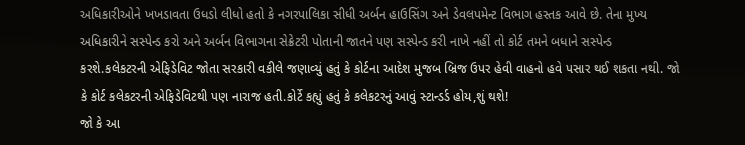અધિકારીઓને ખખડાવતા ઉધડો લીધો હતો કે નગરપાલિકા સીધી અર્બન હાઉસિંગ અને ડેવલપમેન્ટ વિભાગ હસ્તક આવે છે. તેના મુખ્ય અધિકારીને સસ્પેન્ડ કરો અને અર્બન વિભાગના સેક્રેટરી પોતાની જાતને પણ સસ્પેન્ડ કરી નાખે નહીં તો કોર્ટ તમને બધાને સસ્પેન્ડ કરશે.કલેકટરની એફિડેવિટ જોતા સરકારી વકીલે જણાવ્યું હતું કે કોર્ટના આદેશ મુજબ બ્રિજ ઉપર હેવી વાહનો હવે પસાર થઈ શકતા નથી. જો કે કોર્ટ કલેકટરની એફિડેવિટથી પણ નારાજ હતી.કોર્ટે કહ્યું હતું કે કલેકટરનું આવું સ્ટાન્ડર્ડ હોય,શું થશે!
જો કે આ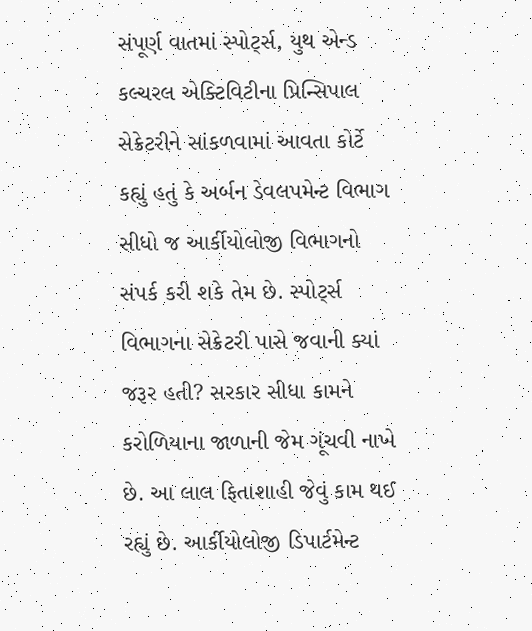સંપૂર્ણ વાતમાં સ્પોર્ટ્સ, યુથ એન્ડ કલ્ચરલ એક્ટિવિટીના પ્રિન્સિપાલ સેક્રેટરીને સાંકળવામાં આવતા કોર્ટે કહ્યું હતું કે અર્બન ડેવલપમેન્ટ વિભાગ સીધો જ આર્કીયોલોજી વિભાગનો સંપર્ક કરી શકે તેમ છે. સ્પોર્ટ્સ વિભાગના સેક્રેટરી પાસે જવાની ક્યાં જરૂર હતી? સરકાર સીધા કામને કરોળિયાના જાળાની જેમ ગૂંચવી નાખે છે. આ લાલ ફિતાશાહી જેવું કામ થઈ રહ્યું છે. આર્કીયોલોજી ડિપાર્ટમેન્ટ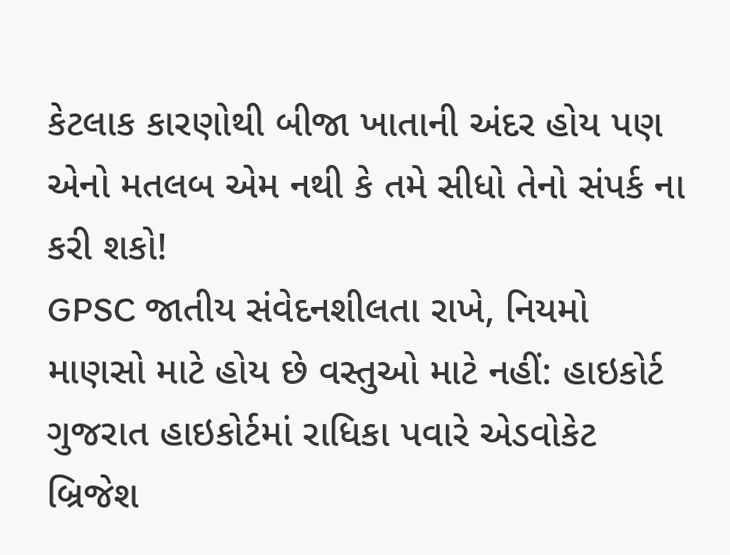કેટલાક કારણોથી બીજા ખાતાની અંદર હોય પણ એનો મતલબ એમ નથી કે તમે સીધો તેનો સંપર્ક ના કરી શકો!
GPSC જાતીય સંવેદનશીલતા રાખે, નિયમો માણસો માટે હોય છે વસ્તુઓ માટે નહીં: હાઇકોર્ટ
ગુજરાત હાઇકોર્ટમાં રાધિકા પવારે એડવોકેટ બ્રિજેશ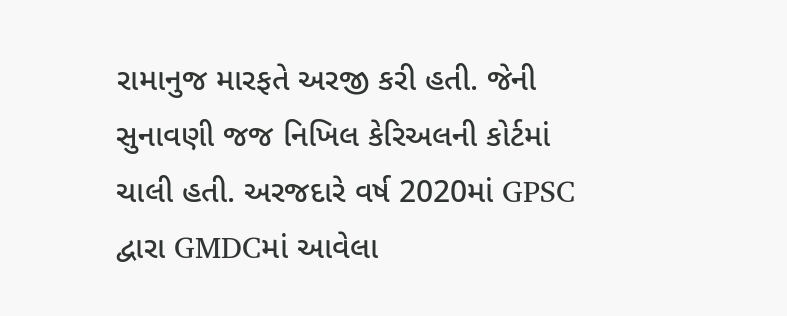રામાનુજ મારફતે અરજી કરી હતી. જેની સુનાવણી જજ નિખિલ કેરિઅલની કોર્ટમાં ચાલી હતી. અરજદારે વર્ષ 2020માં GPSC દ્વારા GMDCમાં આવેલા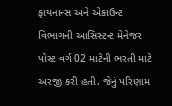ફાયનાન્સ અને એકાઉન્ટ વિભાગની આસિસ્ટન્ટ મેનેજર પોસ્ટ વર્ગ 02 માટેની ભરતી માટે અરજી કરી હતી. જેનું પરિણામ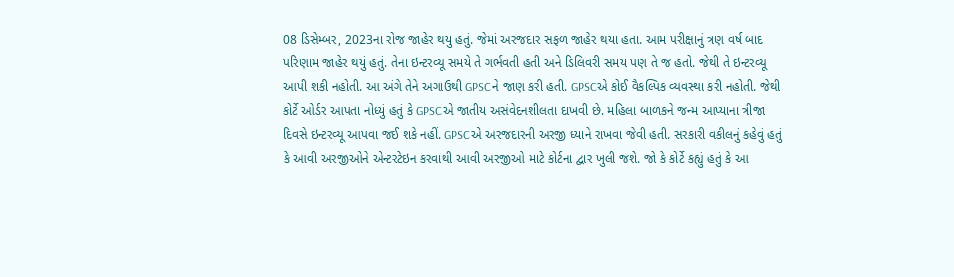08 ડિસેમ્બર, 2023ના રોજ જાહેર થયુ હતું. જેમાં અરજદાર સફળ જાહેર થયા હતા. આમ પરીક્ષાનું ત્રણ વર્ષ બાદ પરિણામ જાહેર થયું હતું. તેના ઇન્ટરવ્યૂ સમયે તે ગર્ભવતી હતી અને ડિલિવરી સમય પણ તે જ હતો. જેથી તે ઇન્ટરવ્યૂ આપી શકી નહોતી. આ અંગે તેને અગાઉથી GPSCને જાણ કરી હતી. GPSCએ કોઈ વૈકલ્પિક વ્યવસ્થા કરી નહોતી. જેથી કોર્ટે ઓર્ડર આપતા નોધ્યું હતું કે GPSCએ જાતીય અસંવેદનશીલતા દાખવી છે. મહિલા બાળકને જન્મ આપ્યાના ત્રીજા દિવસે ઇન્ટરવ્યૂ આપવા જઈ શકે નહીં. GPSCએ અરજદારની અરજી ધ્યાને રાખવા જેવી હતી. સરકારી વકીલનું કહેવું હતું કે આવી અરજીઓને એન્ટરટેઇન કરવાથી આવી અરજીઓ માટે કોર્ટના દ્વાર ખુલી જશે. જો કે કોર્ટે કહ્યું હતું કે આ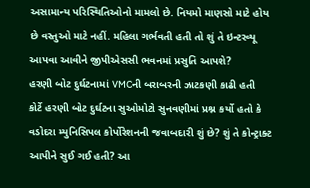અસામાન્ય પરિસ્થિતિઓનો મામલો છે. નિયમો માણસો માટે હોય છે વસ્તુઓ માટે નહીં. મહિલા ગર્ભવતી હતી તો શું તે ઇન્ટરવ્યૂ આપવા આવીને જીપીએસસી ભવનમાં પ્રસુતિ આપશે?
હરણી બોટ દુર્ઘટનામાં VMCની બરાબરની ઝાટકણી કાઢી હતી
કોર્ટે હરણી બોટ દુર્ઘટના સુઓમોટો સુનવણીમાં પ્રશ્ન કર્યો હતો કે વડોદરા મ્યુનિસિપલ કોર્પોરેશનની જવાબદારી શું છે? શું તે કોન્ટ્રાક્ટ આપીને સુઈ ગઈ હતી? આ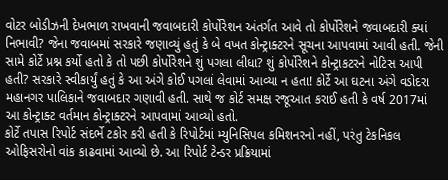વોટર બોડીઝની દેખભાળ રાખવાની જવાબદારી કોર્પોરેશન અંતર્ગત આવે તો કોર્પોરેશને જવાબદારી ક્યાં નિભાવી? જેના જવાબમાં સરકારે જણાવ્યું હતું કે બે વખત કોન્ટ્રાક્ટરને સૂચના આપવામાં આવી હતી. જેની સામે કોર્ટે પ્રશ્ન કર્યો હતો કે તો પછી કોર્પોરેશને શું પગલા લીધા? શું કોર્પોરેશને કોન્ટ્રાકટરને નોટિસ આપી હતી? સરકારે સ્વીકાર્યું હતું કે આ અંગે કોઈ પગલાં લેવામાં આવ્યા ન હતા! કોર્ટે આ ઘટના અંગે વડોદરા મહાનગર પાલિકાને જવાબદાર ગણાવી હતી. સાથે જ કોર્ટ સમક્ષ રજૂઆત કરાઈ હતી કે વર્ષ 2017માં આ કોન્ટ્રાક્ટ વર્તમાન કોન્ટ્રાક્ટરને આપવામાં આવ્યો હતો.
કોર્ટે તપાસ રિપોર્ટ સંદર્ભે ટકોર કરી હતી કે રિપોર્ટમાં મ્યુનિસિપલ કમિશનરનો નહીં, પરંતુ ટેકનિકલ ઓફિસરોનો વાંક કાઢવામાં આવ્યો છે. આ રિપોર્ટ ટેન્ડર પ્રક્રિયામાં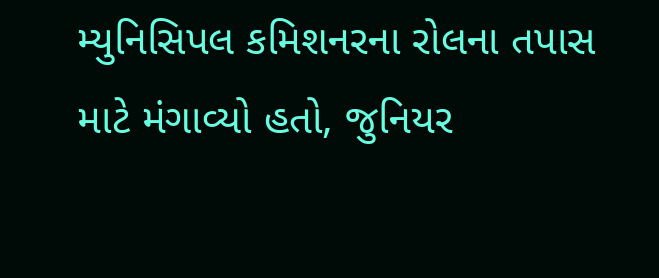મ્યુનિસિપલ કમિશનરના રોલના તપાસ માટે મંગાવ્યો હતો, જુનિયર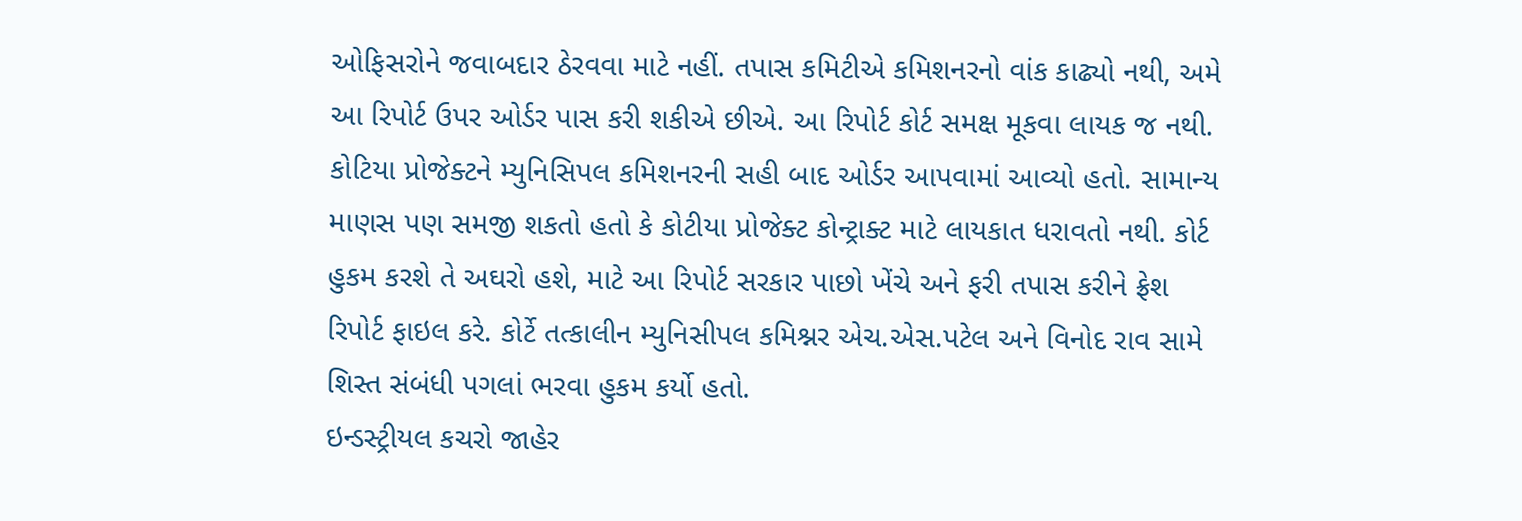ઓફિસરોને જવાબદાર ઠેરવવા માટે નહીં. તપાસ કમિટીએ કમિશનરનો વાંક કાઢ્યો નથી, અમે આ રિપોર્ટ ઉપર ઓર્ડર પાસ કરી શકીએ છીએ. આ રિપોર્ટ કોર્ટ સમક્ષ મૂકવા લાયક જ નથી. કોટિયા પ્રોજેક્ટને મ્યુનિસિપલ કમિશનરની સહી બાદ ઓર્ડર આપવામાં આવ્યો હતો. સામાન્ય માણસ પણ સમજી શકતો હતો કે કોટીયા પ્રોજેક્ટ કોન્ટ્રાક્ટ માટે લાયકાત ધરાવતો નથી. કોર્ટ હુકમ કરશે તે અઘરો હશે, માટે આ રિપોર્ટ સરકાર પાછો ખેંચે અને ફરી તપાસ કરીને ફ્રેશ રિપોર્ટ ફાઇલ કરે. કોર્ટે તત્કાલીન મ્યુનિસીપલ કમિશ્નર એચ.એસ.પટેલ અને વિનોદ રાવ સામે શિસ્ત સંબંધી પગલાં ભરવા હુકમ કર્યો હતો.
ઇન્ડસ્ટ્રીયલ કચરો જાહેર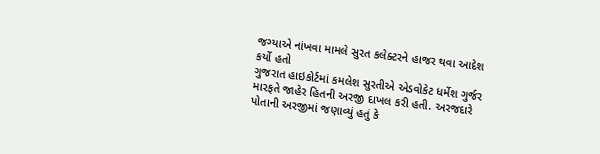જગ્યાએ નાંખવા મામલે સુરત કલેક્ટરને હાજર થવા આદેશ કર્યો હતો
ગુજરાત હાઇકોર્ટમાં કમલેશ સુરતીએ એડવોકેટ ધર્મેશ ગુર્જર મારફતે જાહેર હિતની અરજી દાખલ કરી હતી. અરજદારે પોતાની અરજીમાં જણાવ્યું હતું કે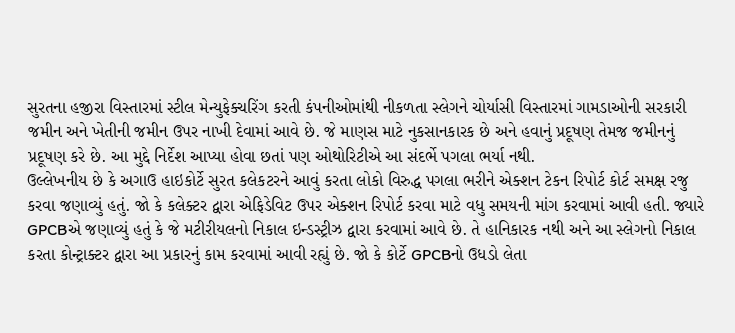સુરતના હજીરા વિસ્તારમાં સ્ટીલ મેન્યુફેક્ચરિંગ કરતી કંપનીઓમાંથી નીકળતા સ્લેગને ચોર્યાસી વિસ્તારમાં ગામડાઓની સરકારી જમીન અને ખેતીની જમીન ઉપર નાખી દેવામાં આવે છે. જે માણસ માટે નુકસાનકારક છે અને હવાનું પ્રદૂષણ તેમજ જમીનનું પ્રદૂષણ કરે છે. આ મુદ્દે નિર્દેશ આપ્યા હોવા છતાં પણ ઓથોરિટીએ આ સંદર્ભે પગલા ભર્યા નથી.
ઉલ્લેખનીય છે કે અગાઉ હાઇકોર્ટે સુરત કલેકટરને આવું કરતા લોકો વિરુદ્ધ પગલા ભરીને એક્શન ટેકન રિપોર્ટ કોર્ટ સમક્ષ રજુ કરવા જણાવ્યું હતું. જો કે કલેક્ટર દ્વારા એફિડેવિટ ઉપર એક્શન રિપોર્ટ કરવા માટે વધુ સમયની માંગ કરવામાં આવી હતી. જ્યારે GPCBએ જણાવ્યું હતું કે જે મટીરીયલનો નિકાલ ઇન્ડસ્ટ્રીઝ દ્વારા કરવામાં આવે છે. તે હાનિકારક નથી અને આ સ્લેગનો નિકાલ કરતા કોન્ટ્રાક્ટર દ્વારા આ પ્રકારનું કામ કરવામાં આવી રહ્યું છે. જો કે કોર્ટે GPCBનો ઉધડો લેતા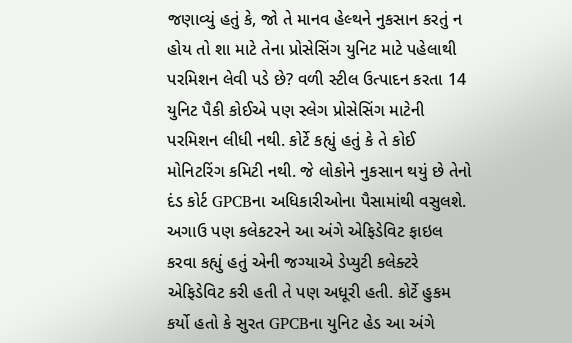જણાવ્યું હતું કે, જો તે માનવ હેલ્થને નુકસાન કરતું ન હોય તો શા માટે તેના પ્રોસેસિંગ યુનિટ માટે પહેલાથી પરમિશન લેવી પડે છે? વળી સ્ટીલ ઉત્પાદન કરતા 14 યુનિટ પૈકી કોઈએ પણ સ્લેગ પ્રોસેસિંગ માટેની પરમિશન લીધી નથી. કોર્ટે કહ્યું હતું કે તે કોઈ મોનિટરિંગ કમિટી નથી. જે લોકોને નુકસાન થયું છે તેનો દંડ કોર્ટ GPCBના અધિકારીઓના પૈસામાંથી વસુલશે. અગાઉ પણ કલેકટરને આ અંગે એફિડેવિટ ફાઇલ કરવા કહ્યું હતું એની જગ્યાએ ડેપ્યુટી કલેક્ટરે એફિડેવિટ કરી હતી તે પણ અધૂરી હતી. કોર્ટે હુકમ કર્યો હતો કે સુરત GPCBના યુનિટ હેડ આ અંગે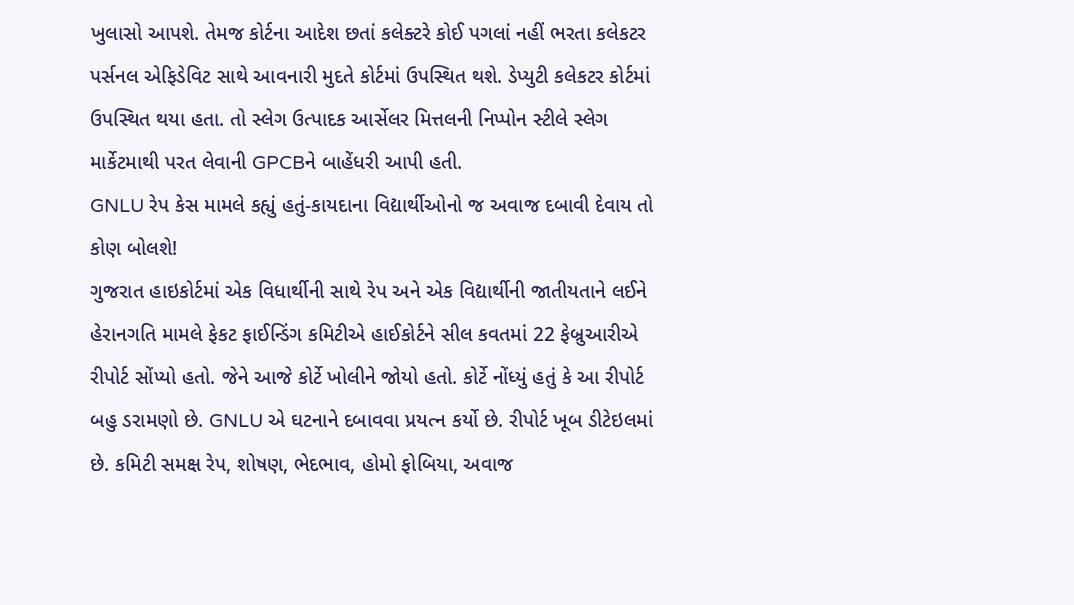ખુલાસો આપશે. તેમજ કોર્ટના આદેશ છતાં કલેક્ટરે કોઈ પગલાં નહીં ભરતા કલેકટર પર્સનલ એફિડેવિટ સાથે આવનારી મુદતે કોર્ટમાં ઉપસ્થિત થશે. ડેપ્યુટી કલેકટર કોર્ટમાં ઉપસ્થિત થયા હતા. તો સ્લેગ ઉત્પાદક આર્સેલર મિત્તલની નિપ્પોન સ્ટીલે સ્લેગ માર્કેટમાથી પરત લેવાની GPCBને બાહેંધરી આપી હતી.
GNLU રેપ કેસ મામલે કહ્યું હતું-કાયદાના વિદ્યાર્થીઓનો જ અવાજ દબાવી દેવાય તો કોણ બોલશે!
ગુજરાત હાઇકોર્ટમાં એક વિધાર્થીની સાથે રેપ અને એક વિદ્યાર્થીની જાતીયતાને લઈને હેરાનગતિ મામલે ફેકટ ફાઈન્ડિંગ કમિટીએ હાઈકોર્ટને સીલ કવતમાં 22 ફેબ્રુઆરીએ રીપોર્ટ સોંપ્યો હતો. જેને આજે કોર્ટે ખોલીને જોયો હતો. કોર્ટે નોંધ્યું હતું કે આ રીપોર્ટ બહુ ડરામણો છે. GNLU એ ઘટનાને દબાવવા પ્રયત્ન કર્યો છે. રીપોર્ટ ખૂબ ડીટેઇલમાં છે. કમિટી સમક્ષ રેપ, શોષણ, ભેદભાવ, હોમો ફોબિયા, અવાજ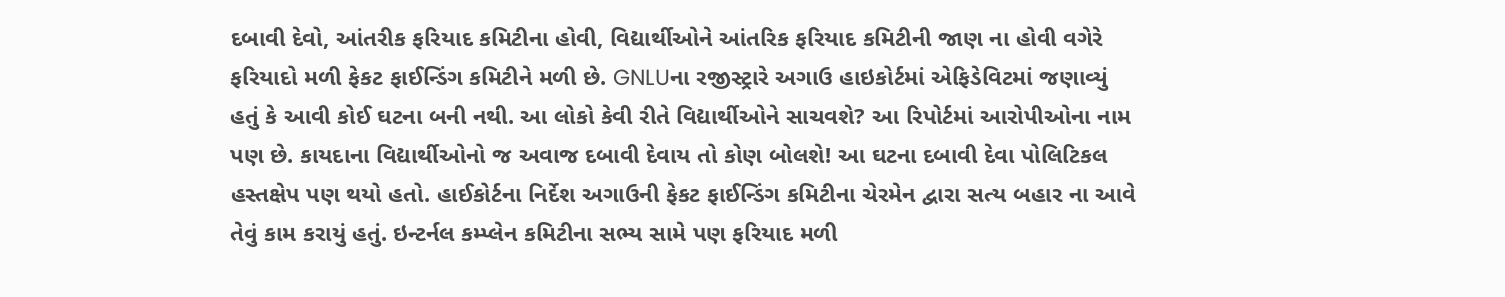દબાવી દેવો, આંતરીક ફરિયાદ કમિટીના હોવી, વિદ્યાર્થીઓને આંતરિક ફરિયાદ કમિટીની જાણ ના હોવી વગેરે ફરિયાદો મળી ફેકટ ફાઈન્ડિંગ કમિટીને મળી છે. GNLUના રજીસ્ટ્રારે અગાઉ હાઇકોર્ટમાં એફિડેવિટમાં જણાવ્યું હતું કે આવી કોઈ ઘટના બની નથી. આ લોકો કેવી રીતે વિદ્યાર્થીઓને સાચવશે? આ રિપોર્ટમાં આરોપીઓના નામ પણ છે. કાયદાના વિદ્યાર્થીઓનો જ અવાજ દબાવી દેવાય તો કોણ બોલશે! આ ઘટના દબાવી દેવા પોલિટિકલ હસ્તક્ષેપ પણ થયો હતો. હાઈકોર્ટના નિર્દેશ અગાઉની ફેકટ ફાઈન્ડિંગ કમિટીના ચેરમેન દ્વારા સત્ય બહાર ના આવે તેવું કામ કરાયું હતું. ઇન્ટર્નલ કમ્પ્લેન કમિટીના સભ્ય સામે પણ ફરિયાદ મળી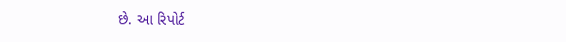છે. આ રિપોર્ટ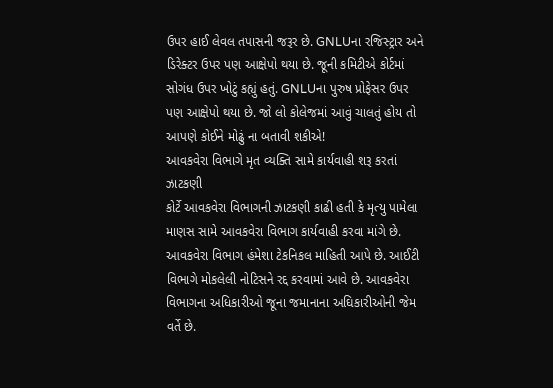ઉપર હાઈ લેવલ તપાસની જરૂર છે. GNLUના રજિસ્ટ્રાર અને ડિરેક્ટર ઉપર પણ આક્ષેપો થયા છે. જૂની કમિટીએ કોર્ટમાં સોગંધ ઉપર ખોટું કહ્યું હતું. GNLUના પુરુષ પ્રોફેસર ઉપર પણ આક્ષેપો થયા છે. જો લો કોલેજમાં આવું ચાલતું હોય તો આપણે કોઈને મોઢું ના બતાવી શકીએ!
આવકવેરા વિભાગે મૃત વ્યક્તિ સામે કાર્યવાહી શરૂ કરતાં ઝાટકણી
કોર્ટે આવકવેરા વિભાગની ઝાટકણી કાઢી હતી કે મૃત્યુ પામેલા માણસ સામે આવકવેરા વિભાગ કાર્યવાહી કરવા માંગે છે. આવકવેરા વિભાગ હંમેશા ટેકનિકલ માહિતી આપે છે. આઈટી વિભાગે મોકલેલી નોટિસને રદ્દ કરવામાં આવે છે. આવકવેરા વિભાગના અધિકારીઓ જૂના જમાનાના અઘિકારીઓની જેમ વર્તે છે.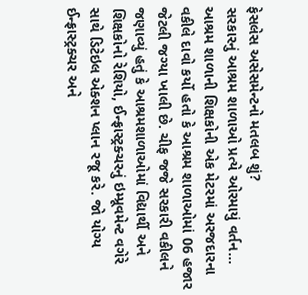ફેસલેસ અસેસમેન્ટનો મતલબ શું?
સરકારનું આશ્રમ શાળાઓ પ્રત્યે ઓરમાયું વર્તન…
આશ્રમ શાળાની શિક્ષકોની એક મેટરમાં અરજદારના વકીલે દાવો કર્યો હતો કે આશ્રમ શાળાઓમાં 06 હજાર જેટલી જગ્યા ખાલી છે. ચીફ જજે સરકારી વકીલને જણાવ્યું હતું કે આશ્રમશાળાઓમાં વિદ્યાર્થી અને શિક્ષકોનો રેશિયો, ઈન્ફ્રાસ્ટ્રક્ચરનું ઇમ્પ્રૂવમેન્ટ વગેરે સાથે ડિટેઇલ એક્શન પ્લાન રજૂ કરે. જો યોગ્ય ઈન્ફ્રાસ્ટ્રક્ચર અને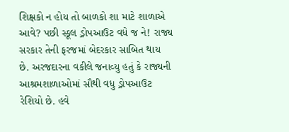શિક્ષકો ન હોય તો બાળકો શા માટે શાળાએ આવે? પછી સ્કૂલ ડ્રોપઆઉટ વધે જ ને! રાજ્ય સરકાર તેની ફરજમાં બેદરકાર સાબિત થાય છે. અરજદારના વકીલે જનાવ્યુ હતું કે રાજ્યની આશ્રમશાળાઓમાં સૌથી વધુ ડ્રોપઆઉટ રેશિયો છે. હવે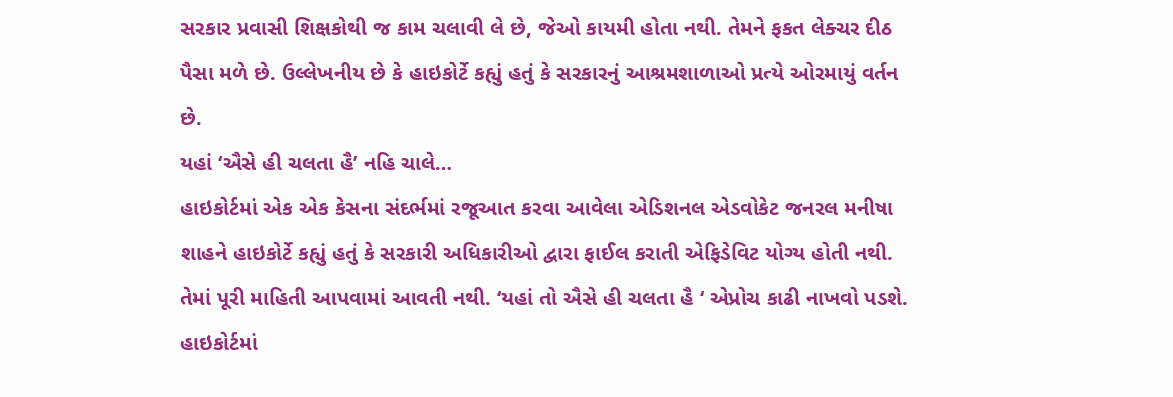સરકાર પ્રવાસી શિક્ષકોથી જ કામ ચલાવી લે છે, જેઓ કાયમી હોતા નથી. તેમને ફકત લેક્ચર દીઠ પૈસા મળે છે. ઉલ્લેખનીય છે કે હાઇકોર્ટે કહ્યું હતું કે સરકારનું આશ્રમશાળાઓ પ્રત્યે ઓરમાયું વર્તન છે.
યહાં ‘ઐસે હી ચલતા હૈ’ નહિ ચાલે…
હાઇકોર્ટમાં એક એક કેસના સંદર્ભમાં રજૂઆત કરવા આવેલા એડિશનલ એડવોકેટ જનરલ મનીષા શાહને હાઇકોર્ટે કહ્યું હતું કે સરકારી અધિકારીઓ દ્વારા ફાઈલ કરાતી એફિડેવિટ યોગ્ય હોતી નથી. તેમાં પૂરી માહિતી આપવામાં આવતી નથી. ‘યહાં તો ઐસે હી ચલતા હૈ ‘ એપ્રોચ કાઢી નાખવો પડશે. હાઇકોર્ટમાં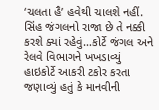‘ચલતા હૈ’ હવેથી ચાલશે નહીં.
સિંહ જંગલનો રાજા છે તે નક્કી કરશે ક્યાં રહેવું…કોર્ટે જંગલ અને રેલવે વિભાગને ખખડાવ્યું
હાઇકોર્ટે આકરી ટકોર કરતા જણાવ્યું હતું કે માનવીની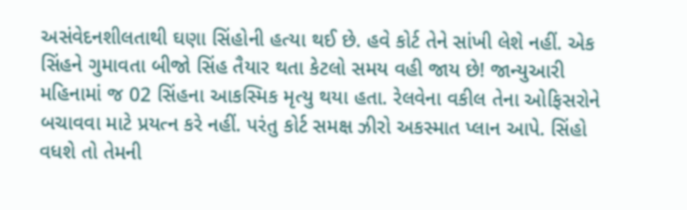અસંવેદનશીલતાથી ઘણા સિંહોની હત્યા થઈ છે. હવે કોર્ટ તેને સાંખી લેશે નહીં. એક સિંહને ગુમાવતા બીજો સિંહ તૈયાર થતા કેટલો સમય વહી જાય છે! જાન્યુઆરી મહિનામાં જ 02 સિંહના આકસ્મિક મૃત્યુ થયા હતા. રેલવેના વકીલ તેના ઓફિસરોને બચાવવા માટે પ્રયત્ન કરે નહીં. પરંતુ કોર્ટ સમક્ષ ઝીરો અકસ્માત પ્લાન આપે. સિંહો વધશે તો તેમની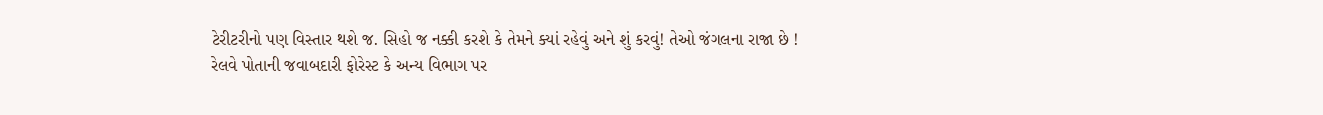ટેરીટરીનો પણ વિસ્તાર થશે જ. સિહો જ નક્કી કરશે કે તેમને ક્યાં રહેવું અને શું કરવું! તેઓ જંગલના રાજા છે ! રેલવે પોતાની જવાબદારી ફોરેસ્ટ કે અન્ય વિભાગ પર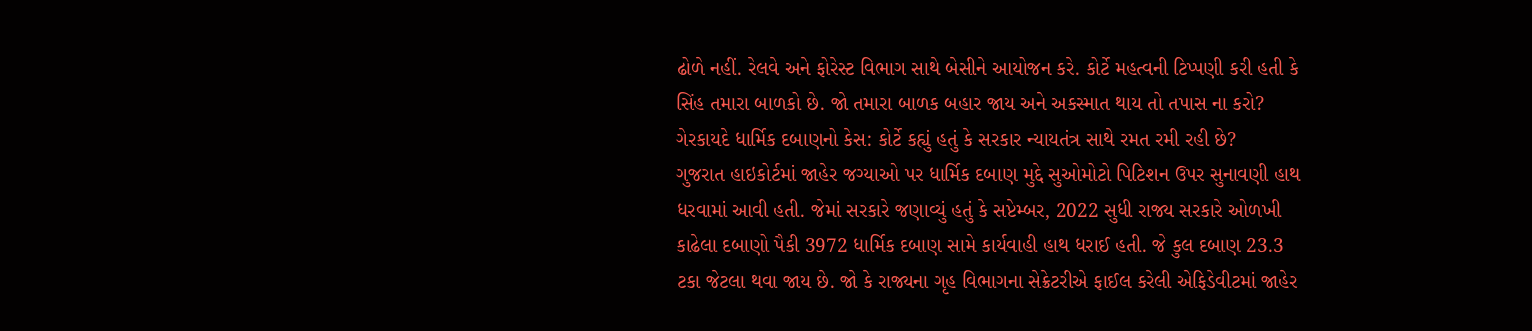ઢોળે નહીં. રેલવે અને ફોરેસ્ટ વિભાગ સાથે બેસીને આયોજન કરે. કોર્ટે મહત્વની ટિપ્પણી કરી હતી કે સિંહ તમારા બાળકો છે. જો તમારા બાળક બહાર જાય અને અકસ્માત થાય તો તપાસ ના કરો?
ગેરકાયદે ધાર્મિક દબાણનો કેસ: કોર્ટે કહ્યું હતું કે સરકાર ન્યાયતંત્ર સાથે રમત રમી રહી છે?
ગુજરાત હાઇકોર્ટમાં જાહેર જગ્યાઓ પર ધાર્મિક દબાણ મુદ્દે સુઓમોટો પિટિશન ઉપર સુનાવણી હાથ ધરવામાં આવી હતી. જેમાં સરકારે જણાવ્યું હતું કે સપ્ટેમ્બર, 2022 સુધી રાજ્ય સરકારે ઓળખી કાઢેલા દબાણો પૈકી 3972 ધાર્મિક દબાણ સામે કાર્યવાહી હાથ ધરાઈ હતી. જે કુલ દબાણ 23.3 ટકા જેટલા થવા જાય છે. જો કે રાજ્યના ગૃહ વિભાગના સેક્રેટરીએ ફાઈલ કરેલી એફિડેવીટમાં જાહેર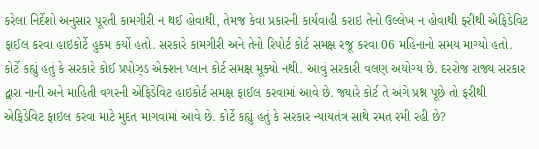કરેલા નિર્દેશો અનુસાર પૂરતી કામગીરી ન થઈ હોવાથી, તેમજ કેવા પ્રકારની કાર્યવાહી કરાઇ તેનો ઉલ્લેખ ન હોવાથી ફરીથી એફિડેવિટ ફાઈલ કરવા હાઇકોર્ટે હુકમ કર્યો હતો. સરકારે કામગીરી અને તેનો રિપોર્ટ કોર્ટ સમક્ષ રજૂ કરવા 06 મહિનાનો સમય માગ્યો હતો. કોર્ટે કહ્યું હતું કે સરકારે કોઈ પ્રપોઝ્ડ એક્શન પ્લાન કોર્ટ સમક્ષ મૂક્યો નથી. આવું સરકારી વલણ અયોગ્ય છે. દરરોજ રાજ્ય સરકાર દ્વારા નાની અને માહિતી વગરની એફિડેવિટ હાઇકોર્ટ સમક્ષ ફાઈલ કરવામાં આવે છે. જ્યારે કોર્ટ તે અંગે પ્રશ્ન પૂછે તો ફરીથી એફિડેવિટ ફાઇલ કરવા માટે મુદત માગવામાં આવે છે. કોર્ટે કહ્યું હતું કે સરકાર ન્યાયતંત્ર સાથે રમત રમી રહી છે?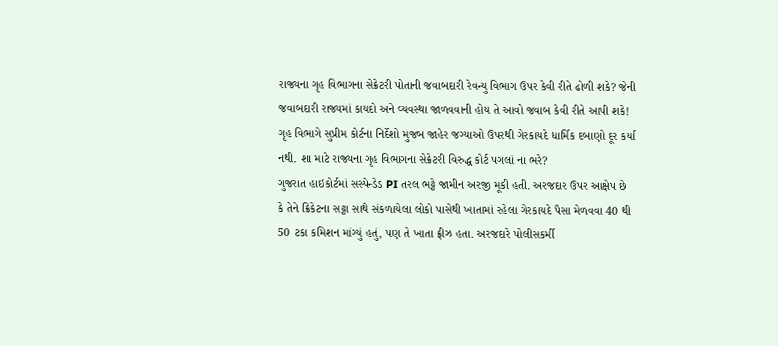રાજ્યના ગૃહ વિભાગના સેક્રેટરી પોતાની જવાબદારી રેવન્યુ વિભાગ ઉપર કેવી રીતે ઢોળી શકે? જેની જવાબદારી રાજ્યમાં કાયદો અને વ્યવસ્થા જાળવવાની હોય તે આવો જવાબ કેવી રીતે આપી શકે! ગૃહ વિભાગે સુપ્રીમ કોર્ટના નિર્દેશો મુજબ જાહેર જગ્યાઓ ઉપરથી ગેરકાયદે ધાર્મિક દબાણો દૂર કર્યા નથી. શા માટે રાજ્યના ગૃહ વિભાગના સેક્રેટરી વિરુદ્ધ કોર્ટ પગલાં ના ભરે?
ગુજરાત હાઇકોર્ટમાં સસ્પેન્ડેડ PI તરલ ભટ્ટે જામીન અરજી મૂકી હતી. અરજદાર ઉપર આક્ષેપ છે કે તેને ક્રિકેટના સટ્ટા સાથે સંકળાયેલા લોકો પાસેથી ખાતામાં રહેલા ગેરકાયદે પૈસા મેળવવા 40 થી 50 ટકા કમિશન માંગ્યું હતું, પણ તે ખાતા ફ્રીઝ હતા. અરજદારે પોલીસકર્મી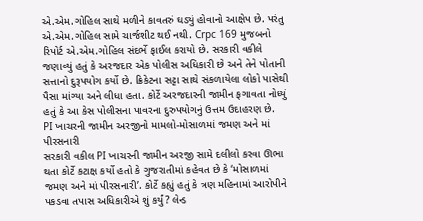એ.એમ.ગોહિલ સાથે મળીને કાવતરું ઘડ્યું હોવાનો આક્ષેપ છે. પરંતુ એ.એમ.ગોહિલ સામે ચાર્જશીટ થઈ નથી. Crpc 169 મુજબનો રિપોર્ટ એ.એમ.ગોહિલ સંદર્ભે ફાઈલ કરાયો છે. સરકારી વકીલે જણાવ્યું હતું કે અરજદાર એક પોલીસ અધિકારી છે અને તેને પોતાની સત્તાનો દુરૂપયોગ કર્યો છે. ક્રિકેટના સટ્ટા સાથે સંકળાયેલા લોકો પાસેથી પૈસા માંગ્યા અને લીધા હતા. કોર્ટે અરજદારની જામીન ફગાવતા નોધ્યું હતું કે આ કેસ પોલીસના પાવરના દુરુપયોગનું ઉત્તમ ઉદાહરણ છે.
PI ખાચરની જામીન અરજીનો મામલો-મોસાળમાં જમણ અને માં પીરસનારી
સરકારી વકીલ PI ખાચરની જામીન અરજી સામે દલીલો કરવા ઊભા થતા કોર્ટે કટાક્ષ કર્યો હતો કે ગુજરાતીમાં કહેવત છે કે ‘મોસાળમાં જમણ અને માં પીરસનારી’. કોર્ટે કહ્યું હતું કે ત્રણ મહિનામાં આરોપીને પકડવા તપાસ અધિકારીએ શું કર્યું? લેન્ડ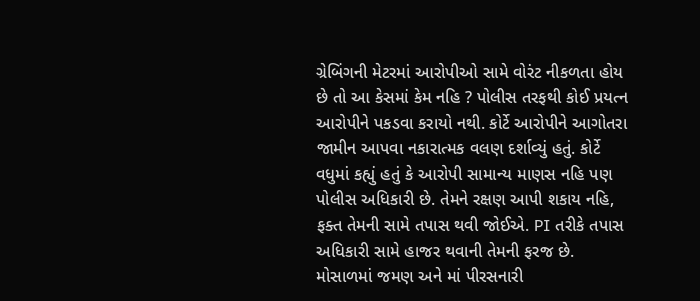ગ્રેબિંગની મેટરમાં આરોપીઓ સામે વોરંટ નીકળતા હોય છે તો આ કેસમાં કેમ નહિ ? પોલીસ તરફથી કોઈ પ્રયત્ન આરોપીને પકડવા કરાયો નથી. કોર્ટે આરોપીને આગોતરા જામીન આપવા નકારાત્મક વલણ દર્શાવ્યું હતું. કોર્ટે વધુમાં કહ્યું હતું કે આરોપી સામાન્ય માણસ નહિ પણ પોલીસ અધિકારી છે. તેમને રક્ષણ આપી શકાય નહિ, ફક્ત તેમની સામે તપાસ થવી જોઈએ. PI તરીકે તપાસ અધિકારી સામે હાજર થવાની તેમની ફરજ છે. મોસાળમાં જમણ અને માં પીરસનારી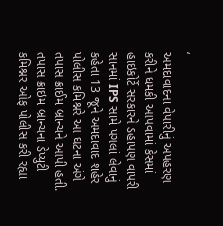‘
અમદાવાદના વેપારીનું અપહરણ કરીને ધમકી આપવામાં કેસમાં હાઇકોર્ટે સરકારને ડહાપણ વાપરી સાનમાં IPS સામે પગલાં લેવાનું કહેતા 13 જૂને અમદાવાદ શહેર પોલીસ કમિશ્નરે આ ઘટના અંગે તપાસ ક્રાઈમ બ્રાન્ચને આપી હતી. તપાસ ક્રાઇમ બ્રાન્ચના ડેપ્યુટી કમિશ્નર ઓફ પોલીસ કરી રહ્યા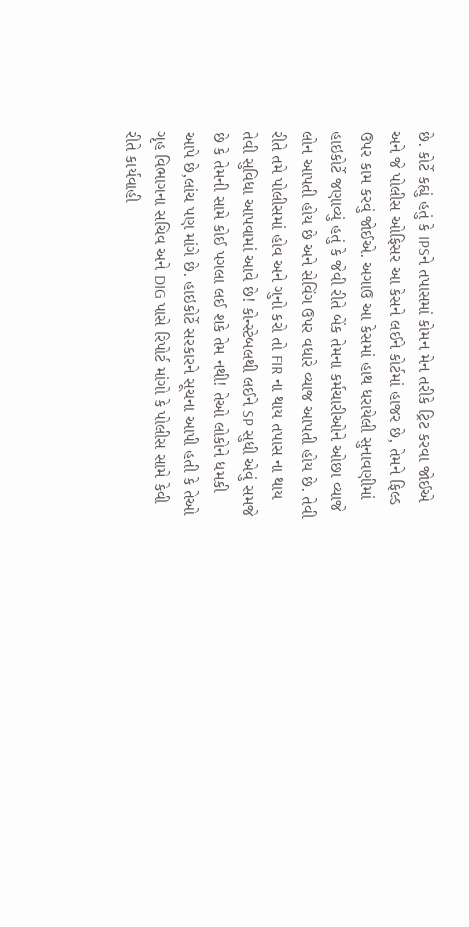છે. કોર્ટે કહ્યું હતું કે IPSને તપાસમાં કોમન મેન તરીકે ટ્રિટ કરવા જોઈએ અને જે પોલીસ ઓફિસર આ કેસને લઈને કોર્ટમાં હાજર છે, તેમને ફિલ્ડ ઉપર કામ કરવું જોઈએ. અગાઉ આ કેસમાં હાથ ધરાયેલી સુનાવણીમાં હાઇકોર્ટે જણાવ્યું હતું કે જેવી રીતે બેંક તેમના કર્મચારીઓને ઓછા વ્યાજે લોન આપતી હોય છે અને સેવિંગ ઉપર વધારે વ્યાજ આપતી હોય છે. તેવી રીતે તમે પોલીસમાં હોવ અને ગુનો કરો તો FIR ના થાય તપાસ ના થાય તેવી સુવિધા આપવામાં આવે છે! કોન્સ્ટેબલથી લઈને SP સુધી એવું સમજે છે કે તેમની સામે કોઈ પગલા લઈ શકે તેમ નથી! તેઓ લોકોને ધમકી આપે છે,લાંચ પણ માંગે છે. હાઇકોર્ટે સરકારને સૂચના આપી હતી કે તેઓ ગૃહ વિભાગના સચિવ અને DIG પાસે રિપોર્ટ માંગો કે પોલીસ સામે કેવી રીતે કાર્યવાહી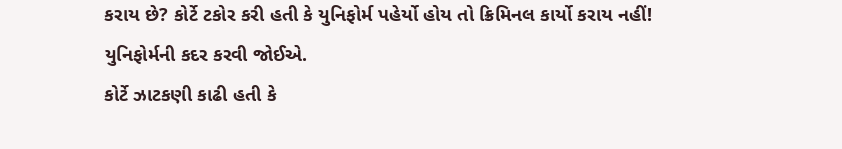કરાય છે? કોર્ટે ટકોર કરી હતી કે યુનિફોર્મ પહેર્યો હોય તો ક્રિમિનલ કાર્યો કરાય નહીં! યુનિફોર્મની કદર કરવી જોઈએ.
કોર્ટે ઝાટકણી કાઢી હતી કે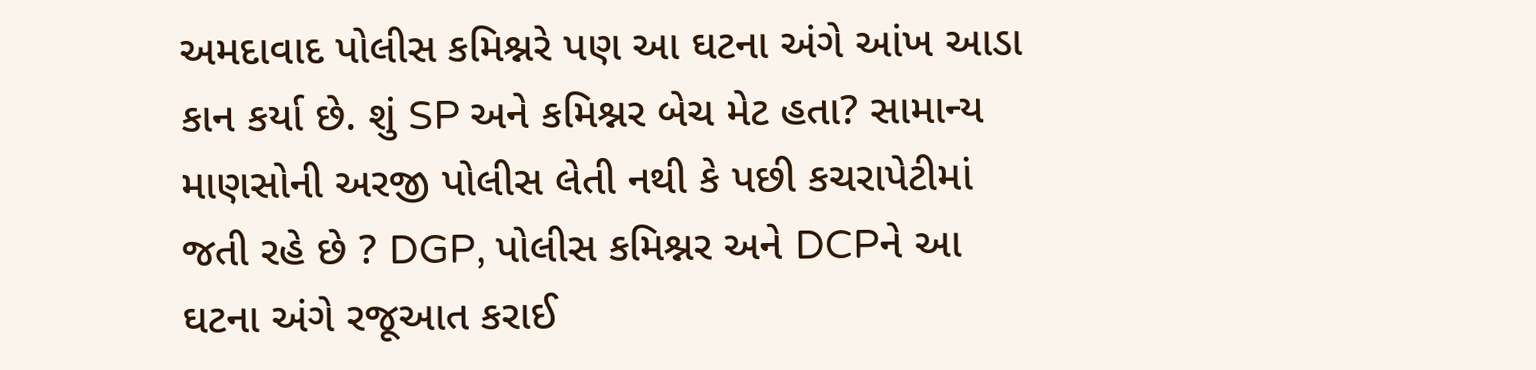અમદાવાદ પોલીસ કમિશ્નરે પણ આ ઘટના અંગે આંખ આડા કાન કર્યા છે. શું SP અને કમિશ્નર બેચ મેટ હતા? સામાન્ય માણસોની અરજી પોલીસ લેતી નથી કે પછી કચરાપેટીમાં જતી રહે છે ? DGP, પોલીસ કમિશ્નર અને DCPને આ ઘટના અંગે રજૂઆત કરાઈ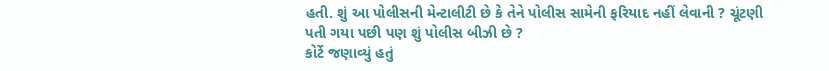હતી. શું આ પોલીસની મેન્ટાલીટી છે કે તેને પોલીસ સામેની ફરિયાદ નહીં લેવાની ? ચૂંટણી પતી ગયા પછી પણ શું પોલીસ બીઝી છે ?
કોર્ટે જણાવ્યું હતું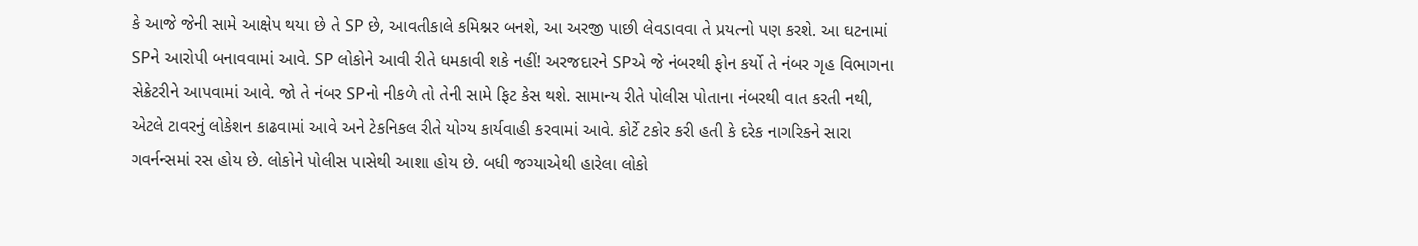કે આજે જેની સામે આક્ષેપ થયા છે તે SP છે, આવતીકાલે કમિશ્નર બનશે, આ અરજી પાછી લેવડાવવા તે પ્રયત્નો પણ કરશે. આ ઘટનામાં SPને આરોપી બનાવવામાં આવે. SP લોકોને આવી રીતે ધમકાવી શકે નહીં! અરજદારને SPએ જે નંબરથી ફોન કર્યો તે નંબર ગૃહ વિભાગના સેક્રેટરીને આપવામાં આવે. જો તે નંબર SPનો નીકળે તો તેની સામે ફિટ કેસ થશે. સામાન્ય રીતે પોલીસ પોતાના નંબરથી વાત કરતી નથી, એટલે ટાવરનું લોકેશન કાઢવામાં આવે અને ટેકનિકલ રીતે યોગ્ય કાર્યવાહી કરવામાં આવે. કોર્ટે ટકોર કરી હતી કે દરેક નાગરિકને સારા ગવર્નન્સમાં રસ હોય છે. લોકોને પોલીસ પાસેથી આશા હોય છે. બધી જગ્યાએથી હારેલા લોકો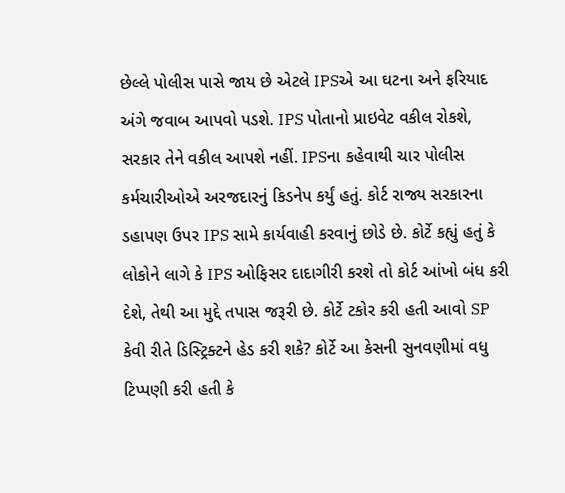છેલ્લે પોલીસ પાસે જાય છે એટલે IPSએ આ ઘટના અને ફરિયાદ અંગે જવાબ આપવો પડશે. IPS પોતાનો પ્રાઇવેટ વકીલ રોકશે, સરકાર તેને વકીલ આપશે નહીં. IPSના કહેવાથી ચાર પોલીસ કર્મચારીઓએ અરજદારનું કિડનેપ કર્યું હતું. કોર્ટ રાજ્ય સરકારના ડહાપણ ઉપર IPS સામે કાર્યવાહી કરવાનું છોડે છે. કોર્ટે કહ્યું હતું કે લોકોને લાગે કે IPS ઓફિસર દાદાગીરી કરશે તો કોર્ટ આંખો બંધ કરી દેશે, તેથી આ મુદ્દે તપાસ જરૂરી છે. કોર્ટે ટકોર કરી હતી આવો SP કેવી રીતે ડિસ્ટ્રિક્ટને હેડ કરી શકે? કોર્ટે આ કેસની સુનવણીમાં વધુ ટિપ્પણી કરી હતી કે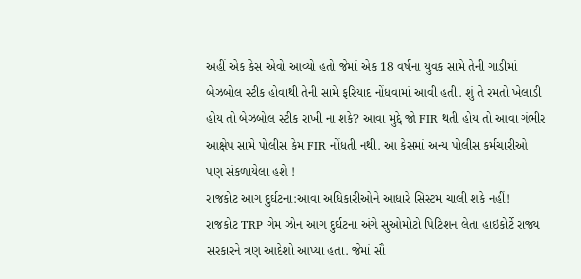અહીં એક કેસ એવો આવ્યો હતો જેમાં એક 18 વર્ષના યુવક સામે તેની ગાડીમાં બેઝબોલ સ્ટીક હોવાથી તેની સામે ફરિયાદ નોંધવામાં આવી હતી. શું તે રમતો ખેલાડી હોય તો બેઝબોલ સ્ટીક રાખી ના શકે? આવા મુદ્દે જો FIR થતી હોય તો આવા ગંભીર આક્ષેપ સામે પોલીસ કેમ FIR નોંધતી નથી. આ કેસમાં અન્ય પોલીસ કર્મચારીઓ પણ સંકળાયેલા હશે !
રાજકોટ આગ દુર્ઘટના:આવા અધિકારીઓને આધારે સિસ્ટમ ચાલી શકે નહીં!
રાજકોટ TRP ગેમ ઝોન આગ દુર્ઘટના અંગે સુઓમોટો પિટિશન લેતા હાઇકોર્ટે રાજ્ય સરકારને ત્રણ આદેશો આપ્યા હતા. જેમાં સૌ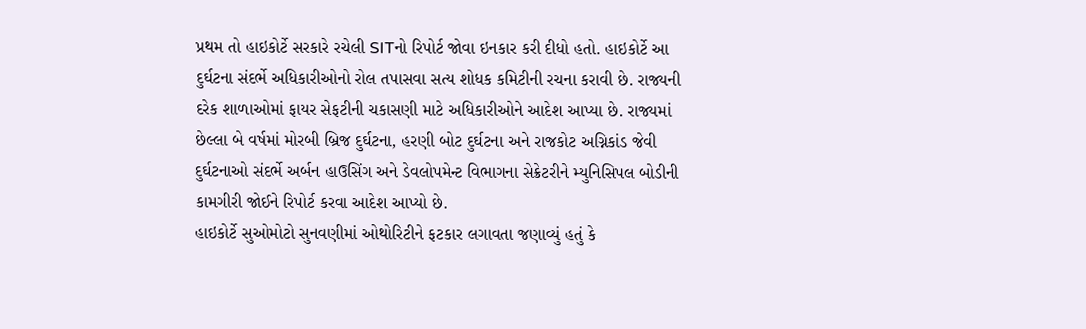પ્રથમ તો હાઇકોર્ટે સરકારે રચેલી SITનો રિપોર્ટ જોવા ઇનકાર કરી દીધો હતો. હાઇકોર્ટે આ દુર્ઘટના સંદર્ભે અધિકારીઓનો રોલ તપાસવા સત્ય શોધક કમિટીની રચના કરાવી છે. રાજ્યની દરેક શાળાઓમાં ફાયર સેફટીની ચકાસણી માટે અધિકારીઓને આદેશ આપ્યા છે. રાજ્યમાં છેલ્લા બે વર્ષમાં મોરબી બ્રિજ દુર્ઘટના, હરણી બોટ દુર્ઘટના અને રાજકોટ અગ્નિકાંડ જેવી દુર્ઘટનાઓ સંદર્ભે અર્બન હાઉસિંગ અને ડેવલોપમેન્ટ વિભાગના સેક્રેટરીને મ્યુનિસિપલ બોડીની કામગીરી જોઈને રિપોર્ટ કરવા આદેશ આપ્યો છે.
હાઇકોર્ટે સુઓમોટો સુનવણીમાં ઓથોરિટીને ફટકાર લગાવતા જણાવ્યું હતું કે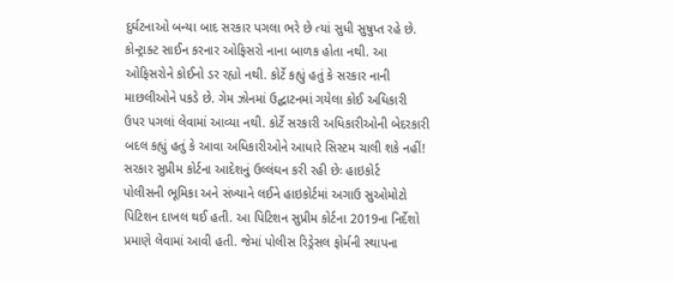દુર્ઘટનાઓ બન્યા બાદ સરકાર પગલા ભરે છે ત્યાં સુધી સુષુપ્ત રહે છે. કોન્ટ્રાક્ટ સાઈન કરનાર ઓફિસરો નાના બાળક હોતા નથી. આ ઓફિસરોને કોઈનો ડર રહ્યો નથી. કોર્ટે કહ્યું હતું કે સરકાર નાની માછલીઓને પકડે છે. ગેમ ઝોનમાં ઉદ્ઘાટનમાં ગયેલા કોઈ અધિકારી ઉપર પગલાં લેવામાં આવ્યા નથી. કોર્ટે સરકારી અધિકારીઓની બેદરકારી બદલ કહ્યું હતું કે આવા અધિકારીઓને આધારે સિસ્ટમ ચાલી શકે નહીં!
સરકાર સુપ્રીમ કોર્ટના આદેશનું ઉલ્લંઘન કરી રહી છેઃ હાઇકોર્ટ
પોલીસની ભૂમિકા અને સંખ્યાને લઈને હાઇકોર્ટમાં અગાઉ સુઓમોટો પિટિશન દાખલ થઈ હતી. આ પિટિશન સુપ્રીમ કોર્ટના 2019ના નિર્દેશો પ્રમાણે લેવામાં આવી હતી. જેમાં પોલીસ રિડ્રેસલ ફોર્મની સ્થાપના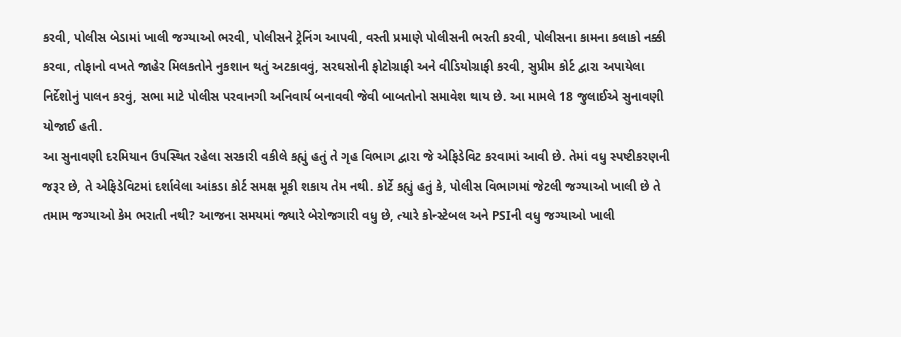કરવી, પોલીસ બેડામાં ખાલી જગ્યાઓ ભરવી, પોલીસને ટ્રેનિંગ આપવી, વસ્તી પ્રમાણે પોલીસની ભરતી કરવી, પોલીસના કામના કલાકો નક્કી કરવા, તોફાનો વખતે જાહેર મિલકતોને નુકશાન થતું અટકાવવું, સરઘસોની ફોટોગ્રાફી અને વીડિયોગ્રાફી કરવી, સુપ્રીમ કોર્ટ દ્વારા અપાયેલા નિર્દેશોનું પાલન કરવું, સભા માટે પોલીસ પરવાનગી અનિવાર્ય બનાવવી જેવી બાબતોનો સમાવેશ થાય છે. આ મામલે 18 જુલાઈએ સુનાવણી યોજાઈ હતી.
આ સુનાવણી દરમિયાન ઉપસ્થિત રહેલા સરકારી વકીલે કહ્યું હતું તે ગૃહ વિભાગ દ્વારા જે એફિડેવિટ કરવામાં આવી છે. તેમાં વધુ સ્પષ્ટીકરણની જરૂર છે, તે એફિડેવિટમાં દર્શાવેલા આંકડા કોર્ટ સમક્ષ મૂકી શકાય તેમ નથી. કોર્ટે કહ્યું હતું કે, પોલીસ વિભાગમાં જેટલી જગ્યાઓ ખાલી છે તે તમામ જગ્યાઓ કેમ ભરાતી નથી? આજના સમયમાં જ્યારે બેરોજગારી વધુ છે, ત્યારે કોન્સ્ટેબલ અને PSIની વધુ જગ્યાઓ ખાલી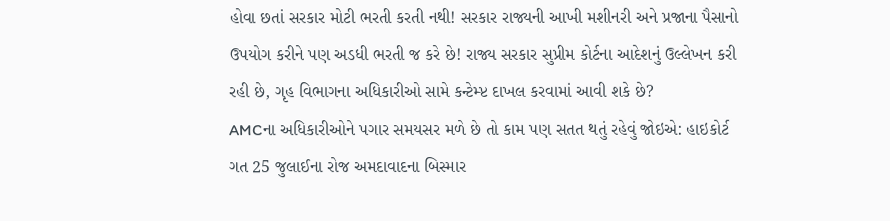હોવા છતાં સરકાર મોટી ભરતી કરતી નથી! સરકાર રાજ્યની આખી મશીનરી અને પ્રજાના પૈસાનો ઉપયોગ કરીને પણ અડધી ભરતી જ કરે છે! રાજ્ય સરકાર સુપ્રીમ કોર્ટના આદેશનું ઉલ્લેખન કરી રહી છે, ગૃહ વિભાગના અધિકારીઓ સામે કન્ટેમ્પ્ટ દાખલ કરવામાં આવી શકે છે?
AMCના અધિકારીઓને પગાર સમયસર મળે છે તો કામ પણ સતત થતું રહેવું જોઇએ: હાઇકોર્ટ
ગત 25 જુલાઈના રોજ અમદાવાદના બિસ્માર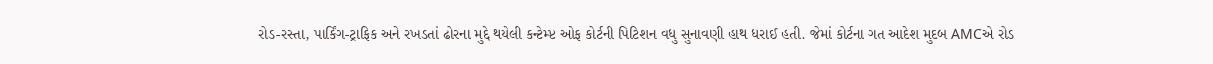રોડ-રસ્તા, પાર્કિંગ-ટ્રાફિક અને રખડતાં ઢોરના મુદ્દે થયેલી કન્ટેમ્પ્ટ ઓફ કોર્ટની પિટિશન વધુ સુનાવણી હાથ ધરાઈ હતી. જેમાં કોર્ટના ગત આદેશ મુદબ AMCએ રોડ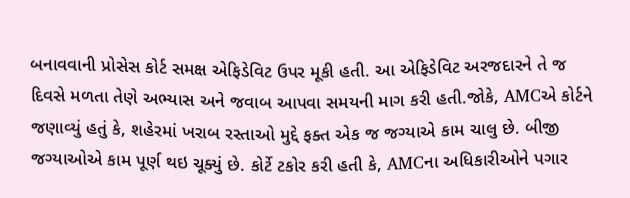બનાવવાની પ્રોસેસ કોર્ટ સમક્ષ એફિડેવિટ ઉપર મૂકી હતી. આ એફિડેવિટ અરજદારને તે જ દિવસે મળતા તેણે અભ્યાસ અને જવાબ આપવા સમયની માગ કરી હતી.જોકે, AMCએ કોર્ટને જણાવ્યું હતું કે, શહેરમાં ખરાબ રસ્તાઓ મુદ્દે ફક્ત એક જ જગ્યાએ કામ ચાલુ છે. બીજી જગ્યાઓએ કામ પૂર્ણ થઇ ચૂક્યું છે. કોર્ટે ટકોર કરી હતી કે, AMCના અધિકારીઓને પગાર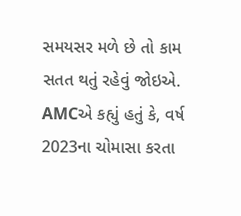સમયસર મળે છે તો કામ સતત થતું રહેવું જોઇએ. AMCએ કહ્યું હતું કે, વર્ષ 2023ના ચોમાસા કરતા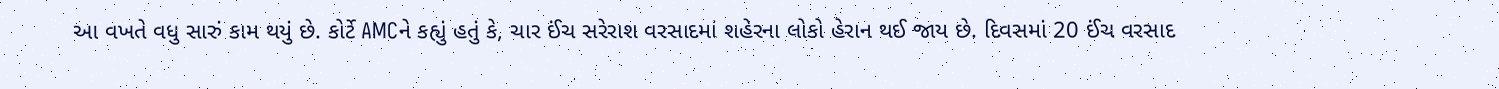આ વખતે વધુ સારું કામ થયું છે. કોર્ટે AMCને કહ્યું હતું કે, ચાર ઈંચ સરેરાશ વરસાદમાં શહેરના લોકો હેરાન થઈ જાય છે. દિવસમાં 20 ઈંચ વરસાદ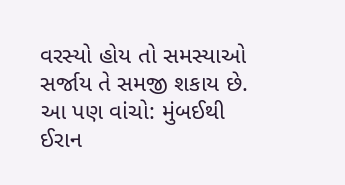વરસ્યો હોય તો સમસ્યાઓ સર્જાય તે સમજી શકાય છે.
આ પણ વાંચો: મુંબઈથી ઈરાન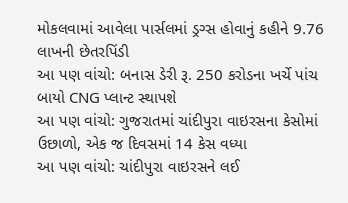મોકલવામાં આવેલા પાર્સલમાં ડ્રગ્સ હોવાનું કહીને 9.76 લાખની છેતરપિંડી
આ પણ વાંચો: બનાસ ડેરી રૂ. 250 કરોડના ખર્ચે પાંચ બાયો CNG પ્લાન્ટ સ્થાપશે
આ પણ વાંચો: ગુજરાતમાં ચાંદીપુરા વાઇરસના કેસોમાં ઉછાળો, એક જ દિવસમાં 14 કેસ વધ્યા
આ પણ વાંચો: ચાંદીપુરા વાઇરસને લઈ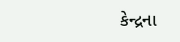કેન્દ્રના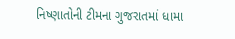નિષ્ણાતોની ટીમના ગુજરાતમાં ધામા